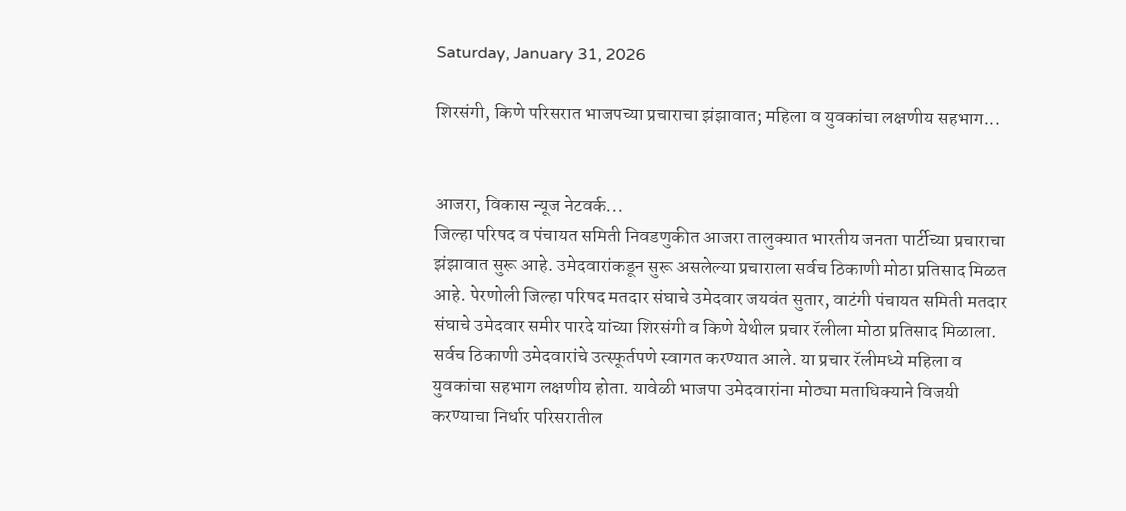Saturday, January 31, 2026

शिरसंगी, किणे परिसरात भाजपच्या प्रचाराचा झंझावात; महिला व युवकांचा लक्षणीय सहभाग...


आजरा, विकास न्यूज नेटवर्क...
जिल्हा परिषद व पंचायत समिती निवडणुकीत आजरा तालुक्यात भारतीय जनता पार्टीच्या प्रचाराचा झंझावात सुरू आहे. उमेदवारांकडून सुरू असलेल्या प्रचाराला सर्वच ठिकाणी मोठा प्रतिसाद मिळत आहे. पेरणोली जिल्हा परिषद मतदार संघाचे उमेदवार जयवंत सुतार, वाटंगी पंचायत समिती मतदार संघाचे उमेदवार समीर पारदे यांच्या शिरसंगी व किणे येथील प्रचार रॅलीला मोठा प्रतिसाद मिळाला. सर्वच ठिकाणी उमेदवारांचे उत्स्फूर्तपणे स्वागत करण्यात आले. या प्रचार रॅलीमध्ये महिला व युवकांचा सहभाग लक्षणीय होता. यावेळी भाजपा उमेदवारांना मोठ्या मताधिक्याने विजयी करण्याचा निर्धार परिसरातील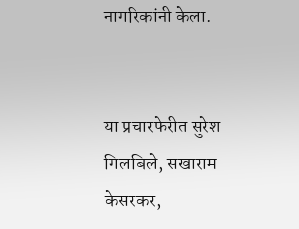नागरिकांनी केला.


या प्रचारफेरीत सुरेश गिलबिले, सखाराम केसरकर,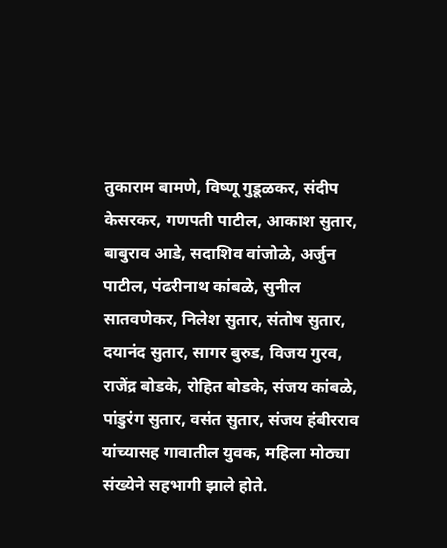तुकाराम बामणे, विष्णू गुडूळकर, संदीप केसरकर, गणपती पाटील, आकाश सुतार, बाबुराव आडे, सदाशिव वांजोळे, अर्जुन पाटील, पंढरीनाथ कांबळे, सुनील सातवणेकर, निलेश सुतार, संतोष सुतार, दयानंद सुतार, सागर बुरुड, विजय गुरव, राजेंद्र बोडके, रोहित बोडके, संजय कांबळे, पांडुरंग सुतार, वसंत सुतार, संजय हंबीरराव यांच्यासह गावातील युवक, महिला मोठ्या संख्येने सहभागी झाले होते.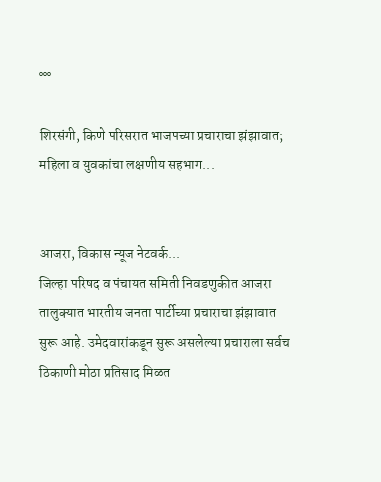°°°

शिरसंगी, किणे परिसरात भाजपच्या प्रचाराचा झंझावात; महिला व युवकांचा लक्षणीय सहभाग...


आजरा, विकास न्यूज नेटवर्क...
जिल्हा परिषद व पंचायत समिती निवडणुकीत आजरा तालुक्यात भारतीय जनता पार्टीच्या प्रचाराचा झंझावात सुरू आहे. उमेदवारांकडून सुरू असलेल्या प्रचाराला सर्वच ठिकाणी मोठा प्रतिसाद मिळत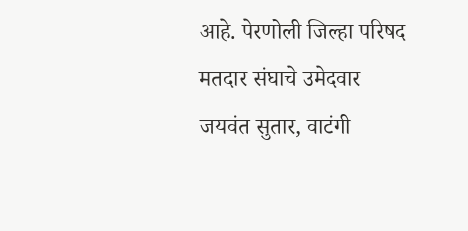आहे. पेरणोली जिल्हा परिषद मतदार संघाचे उमेदवार जयवंत सुतार, वाटंगी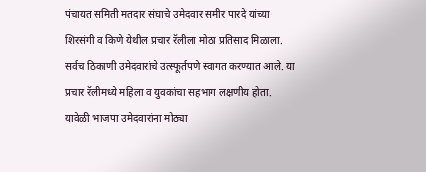पंचायत समिती मतदार संघाचे उमेदवार समीर पारदे यांच्या शिरसंगी व किणे येथील प्रचार रॅलीला मोठा प्रतिसाद मिळाला. सर्वच ठिकाणी उमेदवारांचे उत्स्फूर्तपणे स्वागत करण्यात आले. या प्रचार रॅलीमध्ये महिला व युवकांचा सहभाग लक्षणीय होता. यावेळी भाजपा उमेदवारांना मोठ्या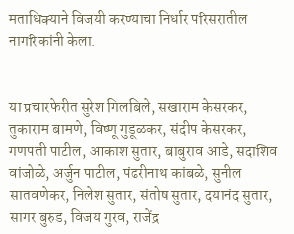मताधिक्याने विजयी करण्याचा निर्धार परिसरातील नागरिकांनी केला.


या प्रचारफेरीत सुरेश गिलबिले, सखाराम केसरकर, तुकाराम बामणे, विष्णू गुडूळकर, संदीप केसरकर, गणपती पाटील, आकाश सुतार, बाबुराव आडे, सदाशिव वांजोळे, अर्जुन पाटील, पंढरीनाथ कांबळे, सुनील सातवणेकर, निलेश सुतार, संतोष सुतार, दयानंद सुतार, सागर बुरुड, विजय गुरव, राजेंद्र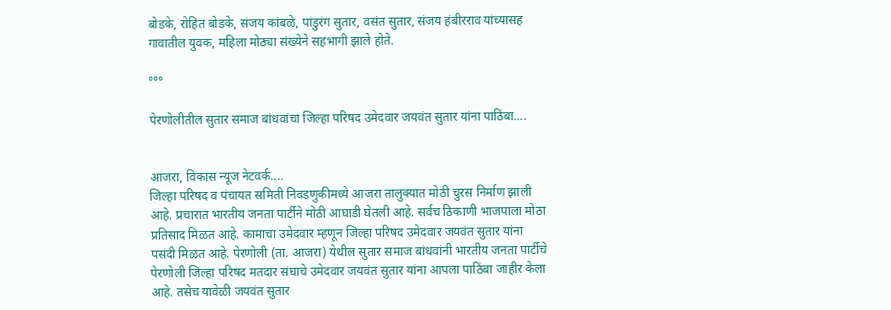बोडके, रोहित बोडके, संजय कांबळे, पांडुरंग सुतार, वसंत सुतार, संजय हंबीरराव यांच्यासह गावातील युवक, महिला मोठ्या संख्येने सहभागी झाले होते.

°°°

पेरणोलीतील सुतार समाज बांधवांचा जिल्हा परिषद उमेदवार जयवंत सुतार यांना पाठिंबा....


आजरा, विकास न्यूज नेटवर्क....
जिल्हा परिषद व पंचायत समिती निवडणुकीमध्ये आजरा तालुक्यात मोठी चुरस निर्माण झाली आहे. प्रचारात भारतीय जनता पार्टीने मोठी आघाडी घेतली आहे. सर्वच ठिकाणी भाजपाला मोठा प्रतिसाद मिळत आहे. कामाचा उमेदवार म्हणून जिल्हा परिषद उमेदवार जयवंत सुतार यांना पसंदी मिळत आहे. पेरणोली (ता. आजरा) येथील सुतार समाज बांधवांनी भारतीय जनता पार्टीचे पेरणोली जिल्हा परिषद मतदार संघाचे उमेदवार जयवंत सुतार यांना आपला पाठिंबा जाहीर केला आहे. तसेच यावेळी जयवंत सुतार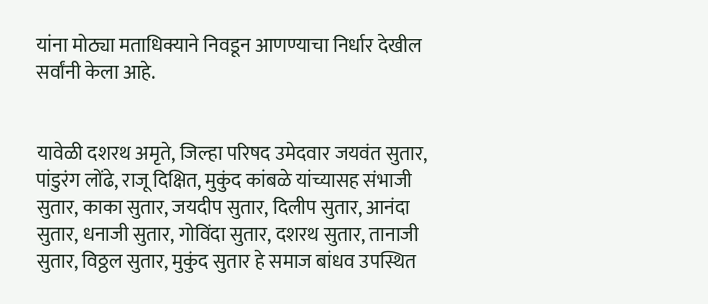यांना मोठ्या मताधिक्याने निवडून आणण्याचा निर्धार देखील सर्वांनी केला आहे.


यावेळी दशरथ अमृते, जिल्हा परिषद उमेदवार जयवंत सुतार, पांडुरंग लोंढे, राजू दिक्षित, मुकुंद कांबळे यांच्यासह संभाजी सुतार, काका सुतार, जयदीप सुतार, दिलीप सुतार, आनंदा सुतार, धनाजी सुतार, गोविंदा सुतार, दशरथ सुतार, तानाजी सुतार, विठ्ठल सुतार, मुकुंद सुतार हे समाज बांधव उपस्थित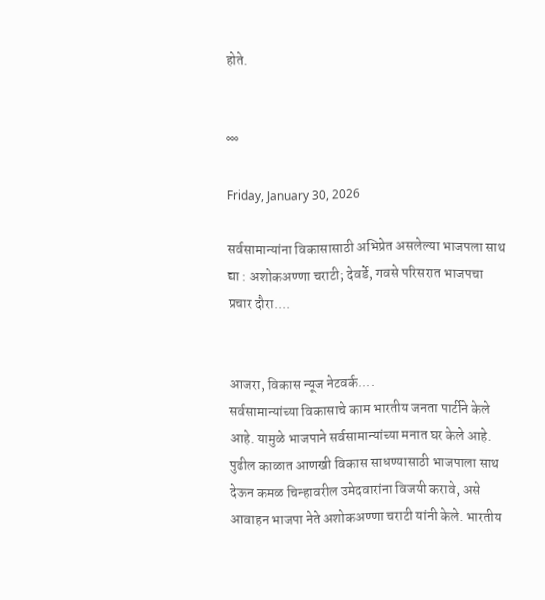होते.


°°°

Friday, January 30, 2026

सर्वसामान्यांना विकासासाठी अभिप्रेत असलेल्या भाजपला साथ द्या : अशोकअण्णा चराटी; देवर्डे, गवसे परिसरात भाजपचा प्रचार दौरा....


आजरा, विकास न्यूज नेटवर्क....
सर्वसामान्यांच्या विकासाचे काम भारतीय जनता पार्टीने केले आहे. यामुळे भाजपाने सर्वसामान्यांच्या मनात घर केले आहे. पुढील काळात आणखी विकास साधण्यासाठी भाजपाला साथ देऊन कमळ चिन्हावरील उमेदवारांना विजयी करावे, असे आवाहन भाजपा नेते अशोकअण्णा चराटी यांनी केले. भारतीय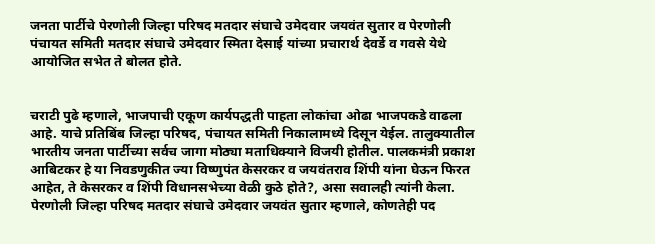जनता पार्टीचे पेरणोली जिल्हा परिषद मतदार संघाचे उमेदवार जयवंत सुतार व पेरणोली पंचायत समिती मतदार संघाचे उमेदवार स्मिता देसाई यांच्या प्रचारार्थ देवर्डे व गवसे येथे आयोजित सभेत ते बोलत होते.


चराटी पुढे म्हणाले, भाजपाची एकूण कार्यपद्धती पाहता लोकांचा ओढा भाजपकडे वाढला आहे. याचे प्रतिबिंब जिल्हा परिषद, पंचायत समिती निकालामध्ये दिसून येईल. तालुक्यातील भारतीय जनता पार्टीच्या सर्वच जागा मोठ्या मताधिक्याने विजयी होतील. पालकमंत्री प्रकाश आबिटकर हे या निवडणुकीत ज्या विष्णुपंत केसरकर व जयवंतराव शिंपी यांना घेऊन फिरत आहेत, ते केसरकर व शिंपी विधानसभेच्या वेळी कुठे होते?, असा सवालही त्यांनी केला.  पेरणोली जिल्हा परिषद मतदार संघाचे उमेदवार जयवंत सुतार म्हणाले, कोणतेही पद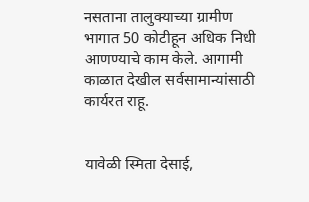नसताना तालुक्याच्या ग्रामीण भागात 50 कोटीहून अधिक निधी आणण्याचे काम केले. आगामी काळात देखील सर्वसामान्यांसाठी कार्यरत राहू.


यावेळी स्मिता देसाई,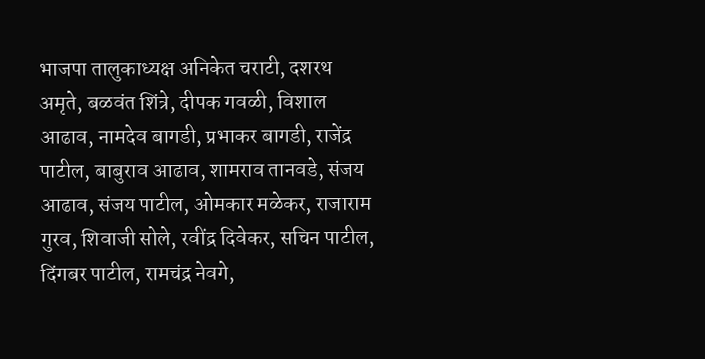भाजपा तालुकाध्यक्ष अनिकेत चराटी, दशरथ अमृते, बळवंत शिंत्रे, दीपक गवळी, विशाल आढाव, नामदेव बागडी, प्रभाकर बागडी, राजेंद्र पाटील, बाबुराव आढाव, शामराव तानवडे, संजय आढाव, संजय पाटील, ओमकार मळेकर, राजाराम गुरव, शिवाजी सोले, रवींद्र दिवेकर, सचिन पाटील, दिंगबर पाटील, रामचंद्र नेवगे,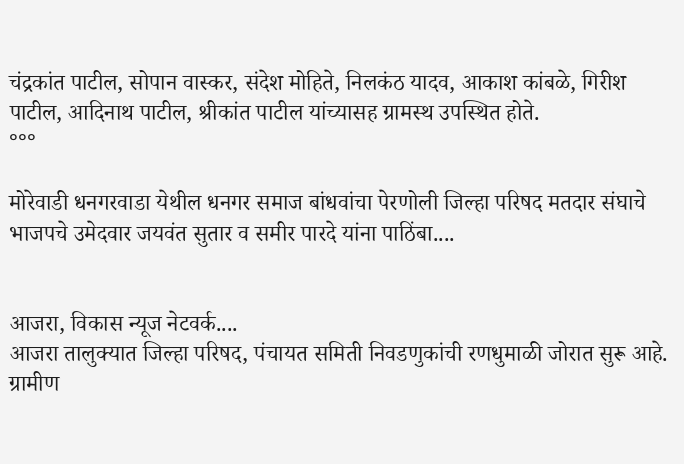चंद्रकांत पाटील, सोपान वास्कर, संदेश मोहिते, निलकंठ यादव, आकाश कांबळे, गिरीश पाटील, आदिनाथ पाटील, श्रीकांत पाटील यांच्यासह ग्रामस्थ उपस्थित होते.
°°°

मोरेवाडी धनगरवाडा येथील धनगर समाज बांधवांचा पेरणोली जिल्हा परिषद मतदार संघाचे भाजपचे उमेदवार जयवंत सुतार व समीर पारदे यांना पाठिंबा....


आजरा, विकास न्यूज नेटवर्क....
आजरा तालुक्यात जिल्हा परिषद, पंचायत समिती निवडणुकांची रणधुमाळी जोरात सुरू आहे. ग्रामीण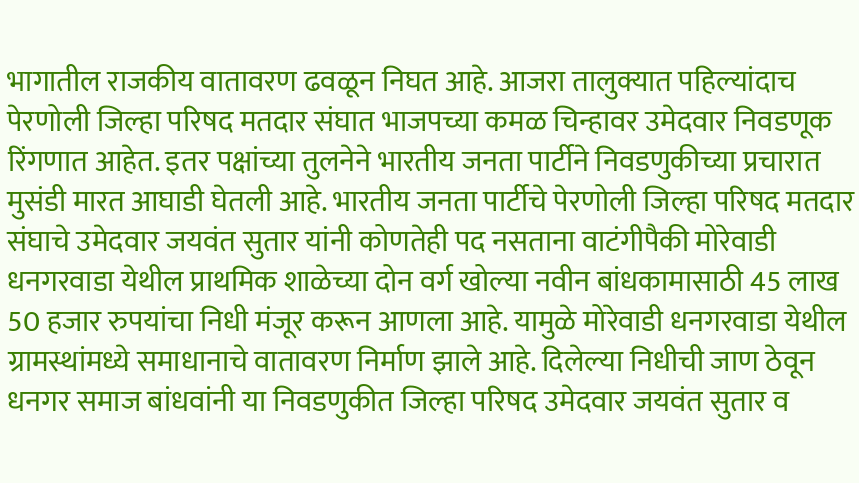भागातील राजकीय वातावरण ढवळून निघत आहे. आजरा तालुक्यात पहिल्यांदाच पेरणोली जिल्हा परिषद मतदार संघात भाजपच्या कमळ चिन्हावर उमेदवार निवडणूक रिंगणात आहेत. इतर पक्षांच्या तुलनेने भारतीय जनता पार्टीने निवडणुकीच्या प्रचारात मुसंडी मारत आघाडी घेतली आहे. भारतीय जनता पार्टीचे पेरणोली जिल्हा परिषद मतदार संघाचे उमेदवार जयवंत सुतार यांनी कोणतेही पद नसताना वाटंगीपैकी मोरेवाडी धनगरवाडा येथील प्राथमिक शाळेच्या दोन वर्ग खोल्या नवीन बांधकामासाठी 45 लाख 50 हजार रुपयांचा निधी मंजूर करून आणला आहे. यामुळे मोरेवाडी धनगरवाडा येथील ग्रामस्थांमध्ये समाधानाचे वातावरण निर्माण झाले आहे. दिलेल्या निधीची जाण ठेवून धनगर समाज बांधवांनी या निवडणुकीत जिल्हा परिषद उमेदवार जयवंत सुतार व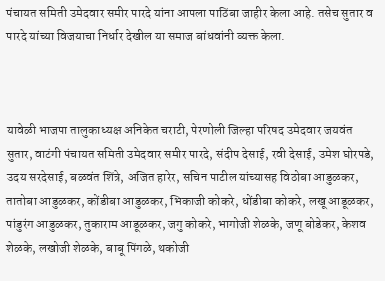पंचायत समिती उमेदवार समीर पारदे यांना आपला पाठिंबा जाहीर केला आहे. तसेच सुतार व पारदे यांच्या विजयाचा निर्धार देखील या समाज बांधवांनी व्यक्त केला.



यावेळी भाजपा तालुकाध्यक्ष अनिकेत चराटी, पेरणोली जिल्हा परिषद उमेदवार जयवंत सुतार, वाटंगी पंचायत समिती उमेदवार समीर पारदे, संदीप देसाई, रवी देसाई, उमेश घोरपडे, उदय सरदेसाई, बळवंत शिंत्रे, अजित हारेर, सचिन पाटील यांच्यासह विठोबा आडुळकर, तातोबा आडुळकर, कोंडीबा आडुळकर, भिकाजी कोकरे, धोंडीबा कोकरे, लखू आडूळकर, पांडुरंग आडुळकर, तुकाराम आडूळकर, जगु कोकरे, भागोजी शेळके, जणू बोडेकर, केशव शेळके, लखोजी शेळके, बाबू पिंगळे, थकोजी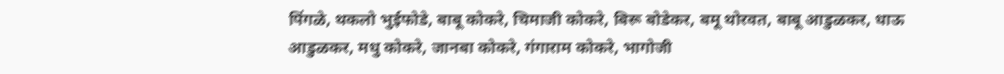पिंगळे, थकलो भुईफोडे, बाबू कोकरे, चिमाजी कोकरे, बिरू बोडेकर, बमू थोरवत, बाबू आडुळकर, धाऊ आडुळकर, मधु कोकरे, जानबा कोकरे, गंगाराम कोकरे, भागोजी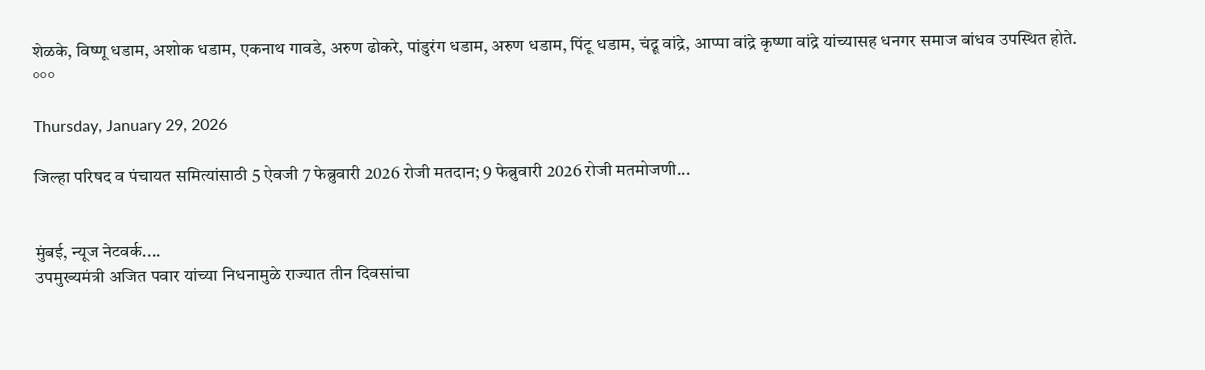शेळके, विष्णू धडाम, अशोक धडाम, एकनाथ गावडे, अरुण ढोकरे, पांडुरंग धडाम, अरुण धडाम, पिंटू धडाम, चंद्रू वांद्रे, आप्पा वांद्रे कृष्णा वांद्रे यांच्यासह धनगर समाज बांधव उपस्थित होते.
°°°

Thursday, January 29, 2026

जिल्हा परिषद व पंचायत समित्यांसाठी 5 ऐवजी 7 फेब्रुवारी 2026 रोजी मतदान; 9 फेब्रुवारी 2026 रोजी मतमोजणी...


मुंबई, न्यूज नेटवर्क....
उपमुख्यमंत्री अजित पवार यांच्या निधनामुळे राज्यात तीन दिवसांचा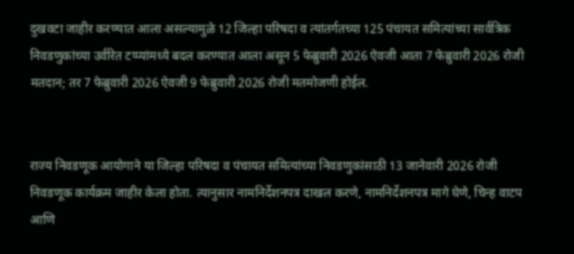दुखवटा जाहीर करण्यात आला असल्यामुळे 12 जिल्हा परिषदा व त्यांतर्गतच्या 125 पंचायत समित्यांच्या सार्वत्रिक निवडणुकांच्या उर्वरित टप्प्यांमध्ये बदल करण्यात आला असून 5 फेब्रुवारी 2026 ऐवजी आता 7 फेब्रुवारी 2026 रोजी मतदान; तर 7 फेब्रुवारी 2026 ऐवजी 9 फेब्रुवारी 2026 रोजी मतमोजणी होईल.


राज्य निवडणूक आयोगाने या जिल्हा परिषदा व पंचायत समित्यांच्या निवडणुकांसाठी 13 जानेवारी 2026 रोजी निवडणूक कार्यक्रम जाहीर केला होता. त्यानुसार नामनिर्देशनपत्र दाखल करणे, नामनिर्देशनपत्र मागे घेणे, चिन्ह वाटप आणि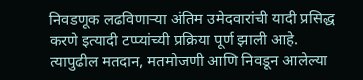निवडणूक लढविणाऱ्या अंतिम उमेदवारांची यादी प्रसिद्ध करणे इत्यादी टप्प्यांच्यी प्रक्रिया पूर्ण झाली आहे. त्यापुढील मतदान, मतमोजणी आणि निवडून आलेल्या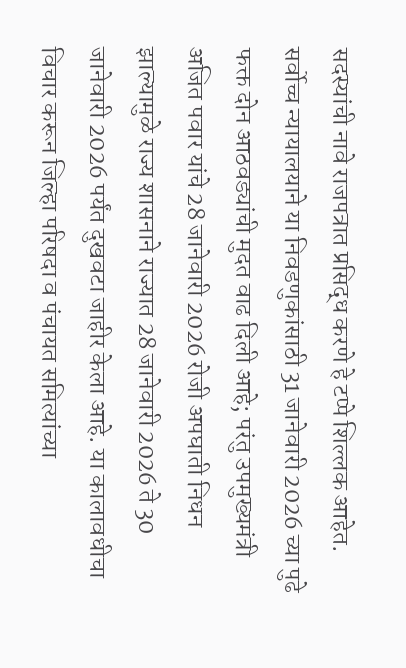सदस्यांची नावे राजपत्रात प्रसिद्ध करणे हे टप्पे शिल्लक आहेत. सर्वोच्च न्यायालयाने या निवडणुकांसाठी 31 जानेवारी 2026 च्या पुढे फक्त दोन आठवड्यांची मुदत वाढ दिली आहे; परंतु उपमुख्यमंत्री अजित पवार यांचे 28 जानेवारी 2026 रोजी अपघाती निधन झाल्यामुळे राज्य शासनाने राज्यात 28 जानेवारी 2026 ते 30 जानेवारी 2026 पर्यंत दुखवटा जाहीर केला आहे. या कालावधीचा विचार करून जिल्हा परिषदा व पंचायत समित्यांच्या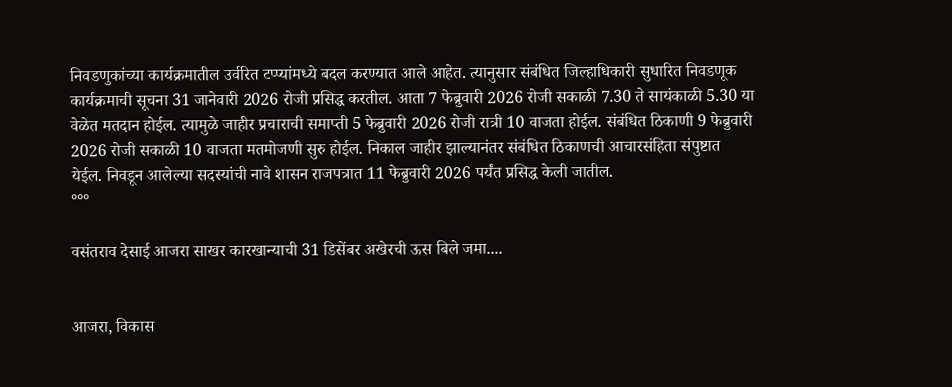निवडणुकांच्या कार्यक्रमातील उर्वरित टप्प्यांमध्ये बदल करण्यात आले आहेत. त्यानुसार संबंधित जिल्हाधिकारी सुधारित निवडणूक कार्यक्रमाची सूचना 31 जानेवारी 2026 रोजी प्रसिद्ध करतील. आता 7 फेब्रुवारी 2026 रोजी सकाळी 7.30 ते सायंकाळी 5.30 या वेळेत मतदान होईल. त्यामुळे जाहीर प्रचाराची समाप्ती 5 फेब्रुवारी 2026 रोजी रात्री 10 वाजता होईल. संबंधित ठिकाणी 9 फेब्रुवारी 2026 रोजी सकाळी 10 वाजता मतमोजणी सुरु होईल. निकाल जाहीर झाल्यानंतर संबंधित ठिकाणची आचारसंहिता संपुष्टात येईल. निवडून आलेल्या सदस्यांची नावे शासन राजपत्रात 11 फेब्रुवारी 2026 पर्यंत प्रसिद्ध केली जातील.
°°°

वसंतराव देसाई आजरा साखर कारखान्याची 31 डिसेंबर अखेरची ऊस बिले जमा....


आजरा, विकास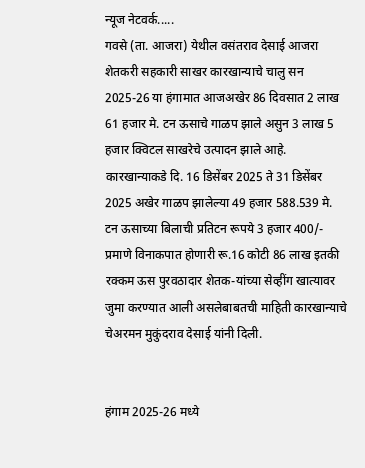न्यूज नेटवर्क.....
गवसे (ता. आजरा) येथील वसंतराव देसाई आजरा शेतकरी सहकारी साखर कारखान्याचे चालु सन 2025-26 या हंगामात आजअखेर 86 दिवसात 2 लाख 61 हजार मे. टन ऊसाचे गाळप झाले असुन 3 लाख 5 हजार क्विटल साखरेचे उत्पादन झाले आहे. कारखान्याकडे दि. 16 डिसेंबर 2025 ते 31 डिसेंबर 2025 अखेर गाळप झालेल्या 49 हजार 588.539 मे. टन ऊसाच्या बिलाची प्रतिटन रूपये 3 हजार 400/- प्रमाणे विनाकपात होणारी रू.16 कोटी 86 लाख इतकी रक्कम ऊस पुरवठादार शेतक-यांच्या सेव्हींग खात्यावर जुमा करण्यात आली असलेबाबतची माहिती कारखान्याचे चेअरमन मुकुंदराव देसाई यांनी दिली.


हंगाम 2025-26 मध्ये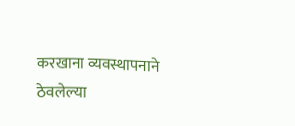करखाना व्यवस्थापनाने ठेवलेल्या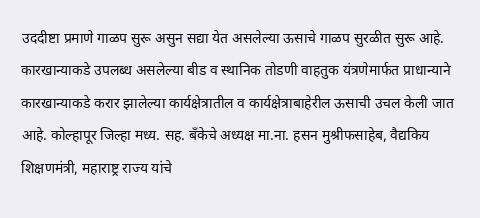उददीष्टा प्रमाणे गाळप सुरू असुन सद्या येत असलेल्या ऊसाचे गाळप सुरळीत सुरू आहे. कारखान्याकडे उपलब्ध असलेल्या बीड व स्थानिक तोडणी वाहतुक यंत्रणेमार्फत प्राधान्याने कारखान्याकडे करार झालेल्या कार्यक्षेत्रातील व कार्यक्षेत्राबाहेरील ऊसाची उचल केली जात आहे. कोल्हापूर जिल्हा मध्य. सह. बँकेचे अध्यक्ष मा.ना. हसन मुश्रीफसाहेब, वैद्यकिय शिक्षणमंत्री, महाराष्ट्र राज्य यांचे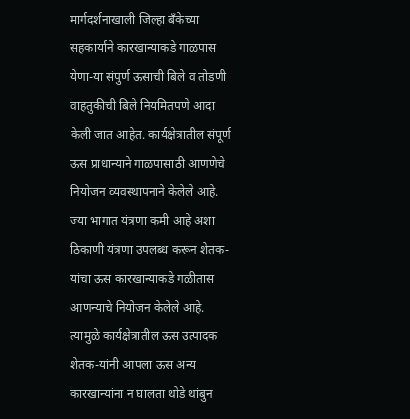मार्गदर्शनाखाली जिल्हा बँकेच्या सहकार्याने कारखान्याकडे गाळपास येणा-या संपुर्ण ऊसाची बिले व तोडणी वाहतुकीची बिले नियमितपणे आदा केली जात आहेत. कार्यक्षेत्रातील संपूर्ण ऊस प्राधान्याने गाळपासाठी आणणेचे नियोजन व्यवस्थापनाने केलेले आहे. ज्या भागात यंत्रणा कमी आहे अशा ठिकाणी यंत्रणा उपलब्ध करून शेतक-यांचा ऊस कारखान्याकडे गळीतास आणन्याचे नियोजन केलेले आहे. त्यामुळे कार्यक्षेत्रातील ऊस उत्पादक शेतक-यांनी आपला ऊस अन्य कारखान्यांना न घालता थोडे थांबुन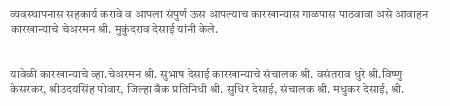व्यवस्थापनास सहकार्य करावे व आपला संपुर्ण ऊस आपल्याच कारखान्यास गाळपास पाठवावा असे आवाहन कारखान्याचे चेअरमन श्री. मुकुंदराव देसाई यांनी केले.


यावेळी कारखान्याचे व्हा.चेअरमन श्री. सुभाष देसाई कारखान्याचे संचालक श्री. वसंतराव धुरे श्री.विष्णु केसरकर, श्रीउदयसिंह पोवार, जिल्हा बँक प्रतिनिधी श्री. सुधिर देसाई, संचालक श्री. मधुकर देसाई, श्री.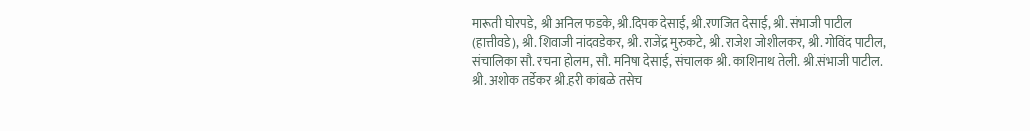मारूती घोरपडे, श्री अनिल फडके, श्री.दिपक देसाई, श्री.रणजित देसाई, श्री. संभाजी पाटील (हात्तीवडे), श्री. शिवाजी नांदवडेकर, श्री. राजेंद्र मुरुकटे, श्री. राजेश जोशीलकर, श्री. गोविंद पाटील, संचालिका सौ. रचना होलम, सौ. मनिषा देसाई, संचालक श्री. काशिनाथ तेली. श्री.संभाजी पाटील. श्री. अशोक तर्डेकर श्री.हरी कांबळे तसेच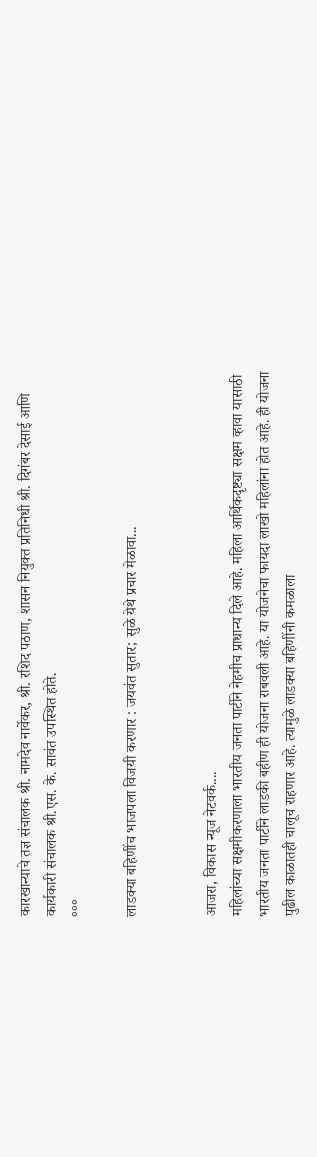कारखान्याचे तज्ञ संचालक श्री. नामदेव नार्वेकर, श्री. रशिद पठाण, शासन नियुक्त प्रतिनिधी श्री. दिगंबर देसाई आणि कार्यकारी संचालक श्री.एस. के. सावंत उपस्थित होते.
°°°

लाडक्या बहिणींच भाजपला विजयी करणार : जयवंत सुतार; सुळे येथे प्रचार मेळावा...


आजरा, विकास न्यूज नेटवर्क....
महिलांच्या सक्षमीकरणाला भारतीय जनता पार्टीने नेहमीच प्राधान्य दिले आहे. महिला आर्थिकदृष्ट्या सक्षम व्हावा यासाठी भारतीय जनता पार्टीने लाडकी बहीण ही योजना राबवली आहे. या योजनेचा फायदा लाखो महिलांना होत आहे. ही योजना पुढील काळातही चालूच राहणार आहे. त्यामुळे लाडक्या बहिणींनी कमळाला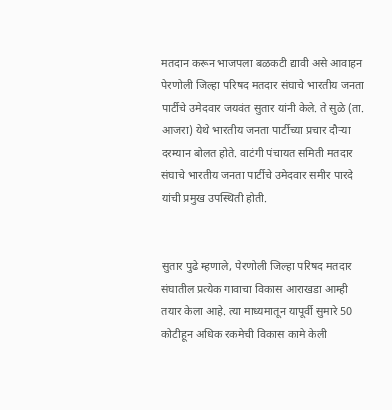मतदान करून भाजपला बळकटी द्यावी असे आवाहन पेरणोली जिल्हा परिषद मतदार संघाचे भारतीय जनता पार्टीचे उमेदवार जयवंत सुतार यांनी केले. ते सुळे (ता. आजरा) येथे भारतीय जनता पार्टीच्या प्रचार दौऱ्या दरम्यान बोलत होते. वाटंगी पंचायत समिती मतदार संघाचे भारतीय जनता पार्टीचे उमेदवार समीर पारदे यांची प्रमुख उपस्थिती होती.


सुतार पुढे म्हणाले, पेरणोली जिल्हा परिषद मतदार संघातील प्रत्येक गावाचा विकास आराखडा आम्ही तयार केला आहे. त्या माध्यमातून यापूर्वी सुमारे 50 कोटीहून अधिक रकमेची विकास कामे केली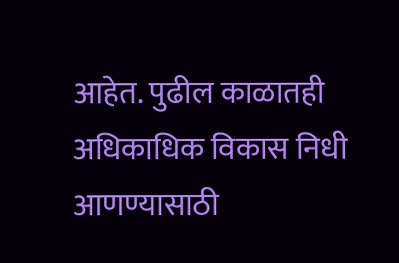आहेत. पुढील काळातही अधिकाधिक विकास निधी आणण्यासाठी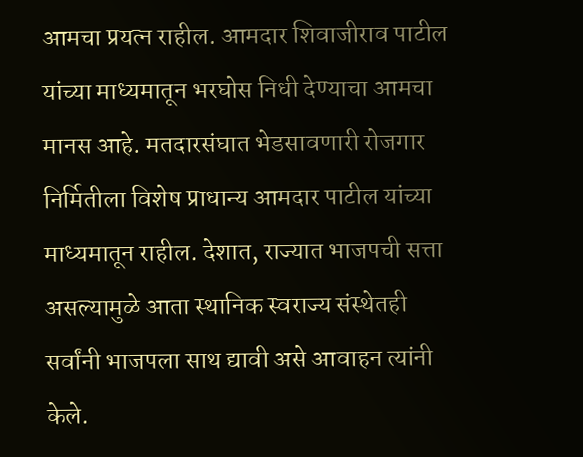आमचा प्रयत्न राहील. आमदार शिवाजीराव पाटील यांच्या माध्यमातून भरघोस निधी देण्याचा आमचा मानस आहे. मतदारसंघात भेडसावणारी रोजगार निर्मितीला विशेष प्राधान्य आमदार पाटील यांच्या माध्यमातून राहील. देशात, राज्यात भाजपची सत्ता असल्यामुळे आता स्थानिक स्वराज्य संस्थेतही सर्वांनी भाजपला साथ द्यावी असे आवाहन त्यांनी केले.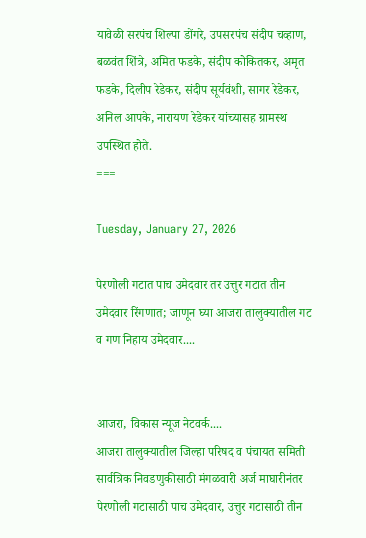यावेळी सरपंच शिल्पा डोंगरे, उपसरपंच संदीप चव्हाण, बळवंत शिंत्रे, अमित फडके, संदीप कोकितकर, अमृत फडके, दिलीप रेडेकर, संदीप सूर्यवंशी, सागर रेडेकर, अनिल आपके, नारायण रेडेकर यांच्यासह ग्रामस्थ उपस्थित होते.
===

Tuesday, January 27, 2026

पेरणोली गटात पाच उमेदवार तर उत्तुर गटात तीन उमेदवार रिंगणात; जाणून घ्या आजरा तालुक्यातील गट व गण निहाय उमेदवार....


आजरा, विकास न्यूज नेटवर्क....
आजरा तालुक्यातील जिल्हा परिषद व पंचायत समिती सार्वत्रिक निवडणुकीसाठी मंगळवारी अर्ज माघारीनंतर पेरणोली गटासाठी पाच उमेदवार, उत्तुर गटासाठी तीन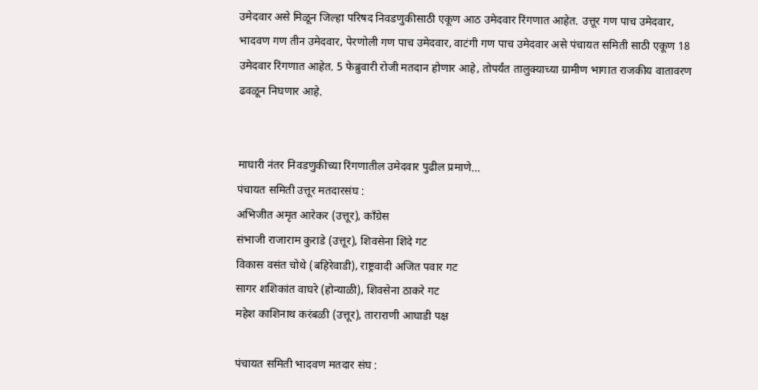उमेदवार असे मिळून जिल्हा परिषद निवडणुकीसाठी एकूण आठ उमेदवार रिंगणात आहेत. उत्तूर गण पाच उमेदवार, भादवण गण तीन उमेदवार, पेरणोली गण पाच उमेदवार, वाटंगी गण पाच उमेदवार असे पंचायत समिती साठी एकूण 18 उमेदवार रिंगणात आहेत. 5 फेब्रुवारी रोजी मतदान होणार आहे, तोपर्यंत तालुक्याच्या ग्रामीण भागात राजकीय वातावरण ढवळून निघणार आहे.


माघारी नंतर निवडणुकीच्या रिंगणातील उमेदवार पुढील प्रमाणे...
पंचायत समिती उत्तूर मतदारसंघ :
अभिजीत अमृत आरेकर (उत्तूर), काँग्रेस
संभाजी राजाराम कुराडे (उत्तूर), शिवसेना शिंदे गट
विकास वसंत चोथे (बहिरेवाडी), राष्ट्रवादी अजित पवार गट
सागर शशिकांत वाघरे (होन्याळी), शिवसेना ठाकरे गट
महेश काशिनाथ करंबळी (उत्तूर), ताराराणी आघाडी पक्ष

पंचायत समिती भादवण मतदार संघ :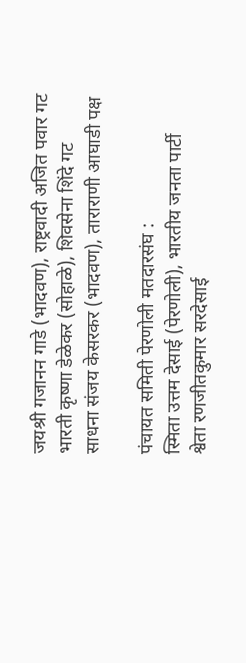जयश्री गजानन गाडे (भादवण), राष्ट्रवादी अजित पवार गट
भारती कृष्णा डेळेकर (सोहाळे), शिवसेना शिंदे गट
साधना संजय केसरकर (भादवण), ताराराणी आघाडी पक्ष

पंचायत समिती पेरणोली मतदारसंघ :
स्मिता उत्तम देसाई (पेरणोली), भारतीय जनता पार्टी
श्वेता रणजीतकुमार सरदेसाई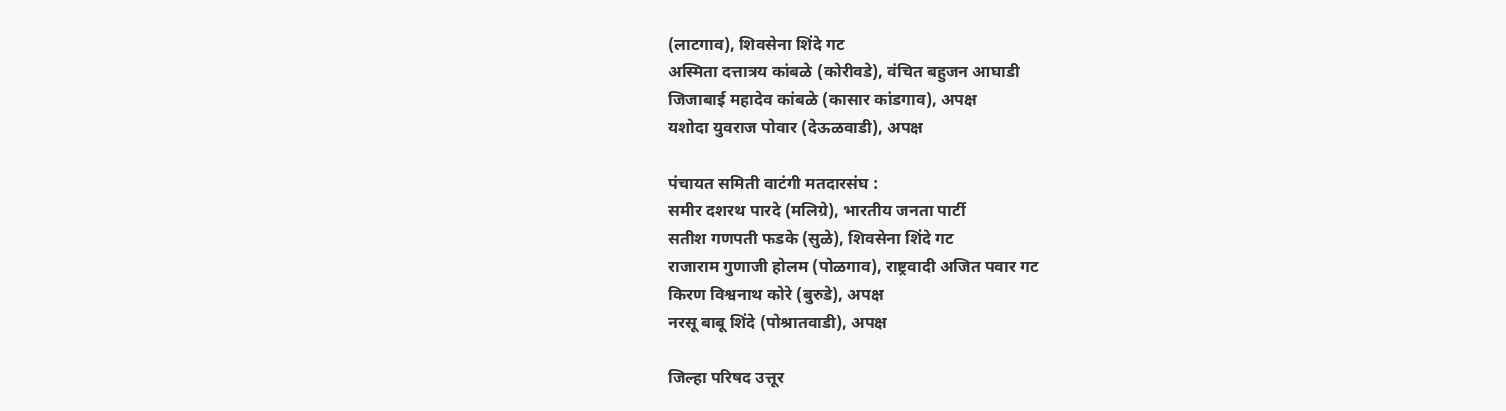(लाटगाव), शिवसेना शिंदे गट
अस्मिता दत्तात्रय कांबळे (कोरीवडे), वंचित बहुजन आघाडी
जिजाबाई महादेव कांबळे (कासार कांडगाव), अपक्ष
यशोदा युवराज पोवार (देऊळवाडी), अपक्ष

पंचायत समिती वाटंगी मतदारसंघ :
समीर दशरथ पारदे (मलिग्रे), भारतीय जनता पार्टी
सतीश गणपती फडके (सुळे), शिवसेना शिंदे गट
राजाराम गुणाजी होलम (पोळगाव), राष्ट्रवादी अजित पवार गट
किरण विश्वनाथ कोरे (बुरुडे), अपक्ष
नरसू बाबू शिंदे (पोश्रातवाडी), अपक्ष

जिल्हा परिषद उत्तूर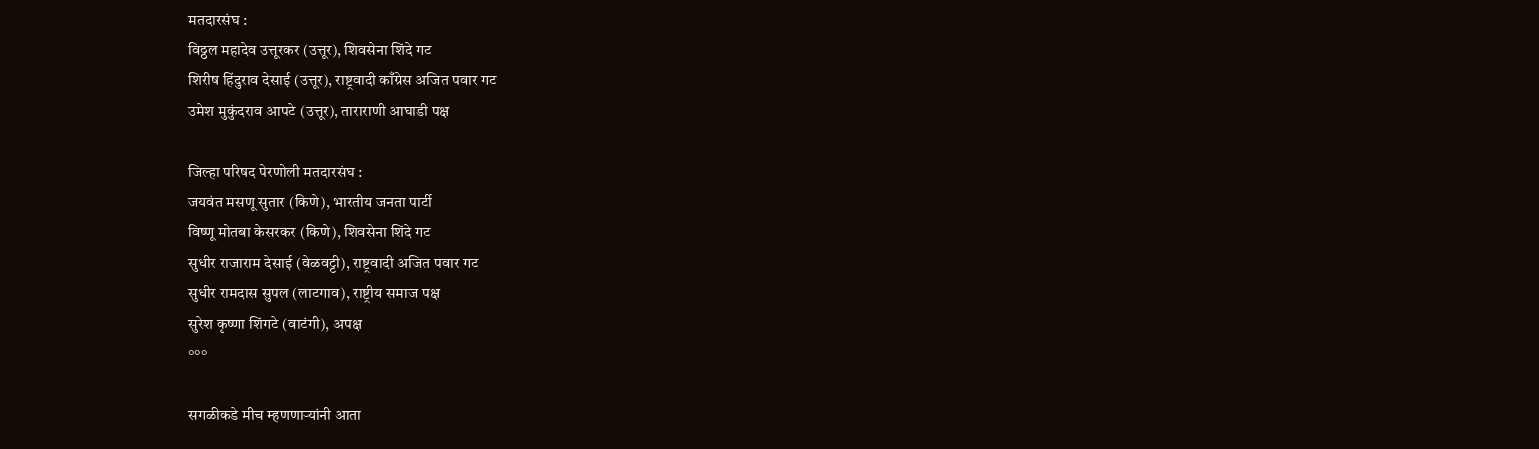मतदारसंघ :
विठ्ठल महादेव उत्तूरकर (उत्तूर), शिवसेना शिंदे गट
शिरीष हिंदुराव देसाई (उत्तूर), राष्ट्रवादी काँग्रेस अजित पवार गट
उमेश मुकुंदराव आपटे (उत्तूर), ताराराणी आघाडी पक्ष

जिल्हा परिषद पेरणोली मतदारसंघ :
जयवंत मसणू सुतार (किणे), भारतीय जनता पार्टी
विष्णू मोतबा केसरकर (किणे), शिवसेना शिंदे गट
सुधीर राजाराम देसाई (वेळवट्टी), राष्ट्रवादी अजित पवार गट
सुधीर रामदास सुपल (लाटगाव), राष्ट्रीय समाज पक्ष
सुरेश कृष्णा शिंगटे (वाटंगी), अपक्ष
°°°

सगळीकडे मीच म्हणणाऱ्यांनी आता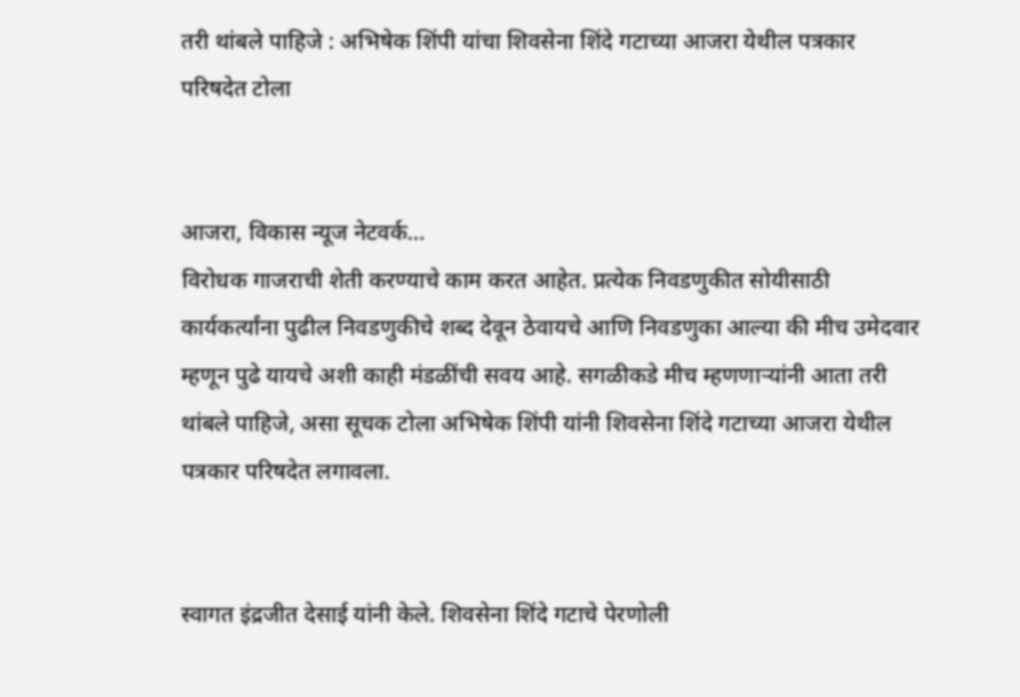तरी थांबले पाहिजे : अभिषेक शिंपी यांचा शिवसेना शिंदे गटाच्या आजरा येथील पत्रकार परिषदेत टोला


आजरा, विकास न्यूज नेटवर्क...
विरोधक गाजराची शेती करण्याचे काम करत आहेत. प्रत्येक निवडणुकीत सोयीसाठी कार्यकर्त्यांना पुढील निवडणुकीचे शब्द देवून ठेवायचे आणि निवडणुका आल्या की मीच उमेदवार म्हणून पुढे यायचे अशी काही मंडळींची सवय आहे. सगळीकडे मीच म्हणणाऱ्यांनी आता तरी थांबले पाहिजे, असा सूचक टोला अभिषेक शिंपी यांनी शिवसेना शिंदे गटाच्या आजरा येथील पत्रकार परिषदेत लगावला.


स्वागत इंद्रजीत देसाई यांनी केले. शिवसेना शिंदे गटाचे पेरणोली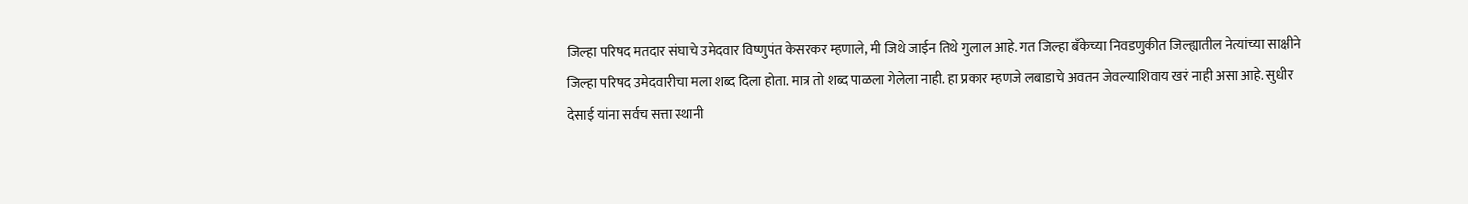जिल्हा परिषद मतदार संघाचे उमेदवार विष्णुपंत केसरकर म्हणाले, मी जिथे जाईन तिथे गुलाल आहे. गत जिल्हा बँकेच्या निवडणुकीत जिल्ह्यातील नेत्यांच्या साक्षीने जिल्हा परिषद उमेदवारीचा मला शब्द दिला होता. मात्र तो शब्द पाळला गेलेला नाही. हा प्रकार म्हणजे लबाडाचे अवतन जेवल्याशिवाय खरं नाही असा आहे. सुधीर देसाई यांना सर्वच सत्ता स्थानी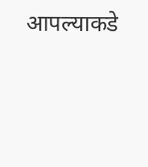आपल्याकडे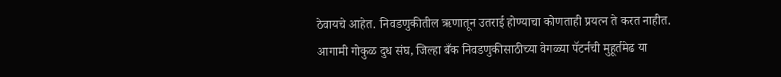ठेवायचे आहेत. निवडणुकीतील ऋणातून उतराई होण्याचा कोणताही प्रयत्न ते करत नाहीत. आगामी गोकुळ दुध संघ, जिल्हा बँक निवडणुकीसाठीच्या वेगळ्या पॅटर्नची मुहूर्तमेढ या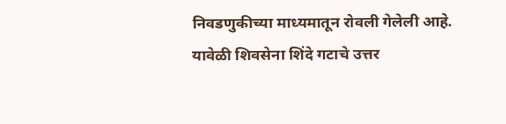निवडणुकीच्या माध्यमातून रोवली गेलेली आहे. यावेळी शिवसेना शिंदे गटाचे उत्तर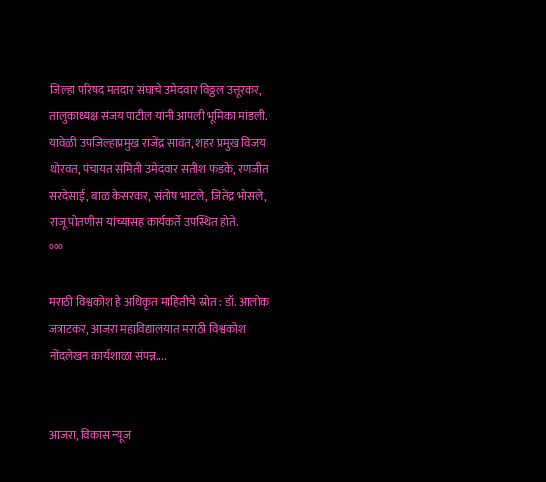जिल्हा परिषद मतदार संघाचे उमेदवार विठ्ठल उत्तूरकर, तालुकाध्यक्ष संजय पाटील यांनी आपली भूमिका मांडली. यावेळी उपजिल्हाप्रमुख राजेंद्र सावंत, शहर प्रमुख विजय थोरवत, पंचायत समिती उमेदवार सतीश फडके, रणजीत सरदेसाई, बाळ केसरकर, संतोष भाटले, जितेंद्र भोसले, राजू पोतणीस यांच्यासह कार्यकर्ते उपस्थित होते.
°°°

मराठी विश्वकोश हे अधिकृत माहितीचे स्रोत : डॉ. आलोक जत्राटकर, आजरा महाविद्यालयात मराठी विश्वकोश नोंदलेखन कार्यशाळा संपन्न....


आजरा, विकास न्यूज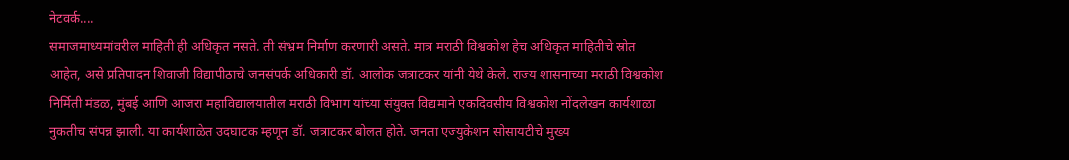नेटवर्क....
समाजमाध्यमांवरील माहिती ही अधिकृत नसते. ती संभ्रम निर्माण करणारी असते. मात्र मराठी विश्वकोश हेच अधिकृत माहितीचे स्रोत आहेत, असे प्रतिपादन शिवाजी विद्यापीठाचे जनसंपर्क अधिकारी डॉ. आलोक जत्राटकर यांनी येथे केले. राज्य शासनाच्या मराठी विश्वकोश निर्मिती मंडळ, मुंबई आणि आजरा महाविद्यालयातील मराठी विभाग यांच्या संयुक्त विद्यमाने एकदिवसीय विश्वकोश नोंदलेखन कार्यशाळा नुकतीच संपन्न झाली. या कार्यशाळेत उदघाटक म्हणून डॉ. जत्राटकर बोलत होते. जनता एज्युकेशन सोसायटीचे मुख्य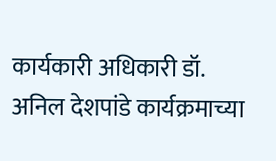कार्यकारी अधिकारी डॉ. अनिल देशपांडे कार्यक्रमाच्या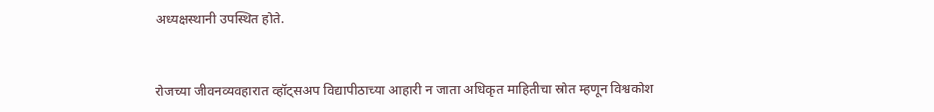अध्यक्षस्थानी उपस्थित होते.


रोजच्या जीवनव्यवहारात व्हॉट्सअप विद्यापीठाच्या आहारी न जाता अधिकृत माहितीचा स्रोत म्हणून विश्वकोश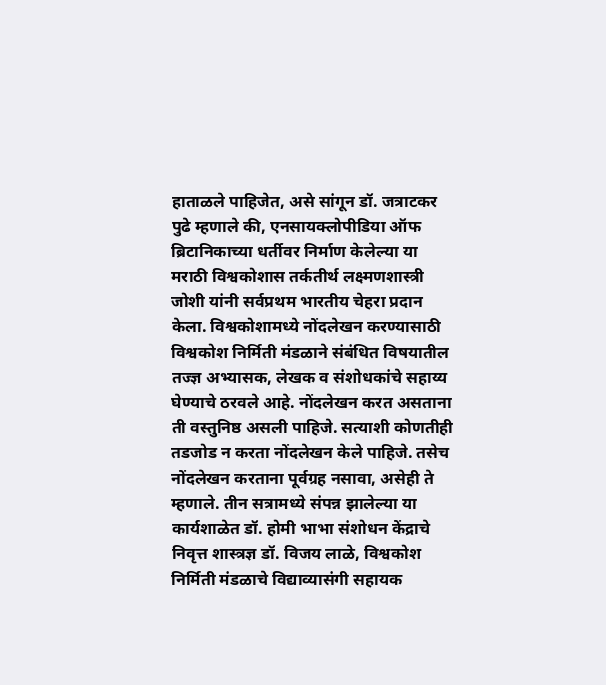हाताळले पाहिजेत, असे सांगून डॉ. जत्राटकर पुढे म्हणाले की, एनसायक्लोपीडिया ऑफ ब्रिटानिकाच्या धर्तीवर निर्माण केलेल्या या मराठी विश्वकोशास तर्कतीर्थ लक्ष्मणशास्त्री जोशी यांनी सर्वप्रथम भारतीय चेहरा प्रदान केला. विश्वकोशामध्ये नोंदलेखन करण्यासाठी विश्वकोश निर्मिती मंडळाने संबंधित विषयातील तज्ज्ञ अभ्यासक, लेखक व संशोधकांचे सहाय्य घेण्याचे ठरवले आहे. नोंदलेखन करत असताना ती वस्तुनिष्ठ असली पाहिजे. सत्याशी कोणतीही तडजोड न करता नोंदलेखन केले पाहिजे. तसेच नोंदलेखन करताना पूर्वग्रह नसावा, असेही ते म्हणाले. तीन सत्रामध्ये संपन्न झालेल्या या कार्यशाळेत डॉ. होमी भाभा संशोधन केंद्राचे निवृत्त शास्त्रज्ञ डॉ. विजय लाळे, विश्वकोश निर्मिती मंडळाचे विद्याव्यासंगी सहायक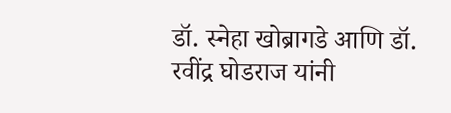डॉ. स्नेहा खोब्रागडे आणि डॉ. रवींद्र घोडराज यांनी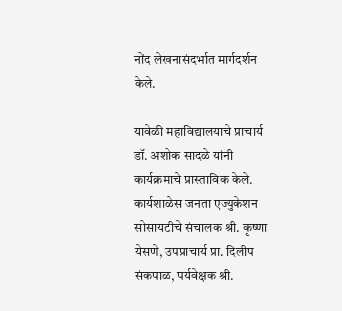नोंद लेखनासंदर्भात मार्गदर्शन केले.

यावेळी महाविद्यालयाचे प्राचार्य डॉ. अशोक सादळे यांनी कार्यक्रमाचे प्रास्ताविक केले. कार्यशाळेस जनता एज्युकेशन सोसायटीचे संचालक श्री. कृष्णा येसणे, उपप्राचार्य प्रा. दिलीप संकपाळ, पर्यवेक्षक श्री.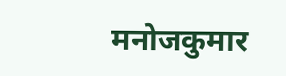मनोजकुमार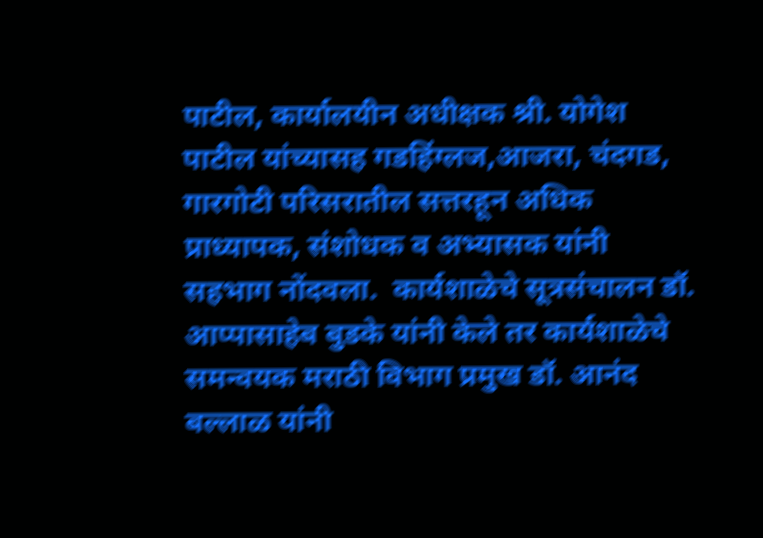पाटील, कार्यालयीन अधीक्षक श्री. योगेश पाटील यांच्यासह गडहिंग्लज,आजरा, चंदगड, गारगोटी परिसरातील सत्तरहून अधिक प्राध्यापक, संशोधक व अभ्यासक यांनी सहभाग नोंदवला.  कार्यशाळेचे सूत्रसंचालन डॉ. आप्पासाहेब बुडके यांनी केले तर कार्यशाळेचे समन्वयक मराठी विभाग प्रमुख डॉ. आनंद बल्लाळ यांनी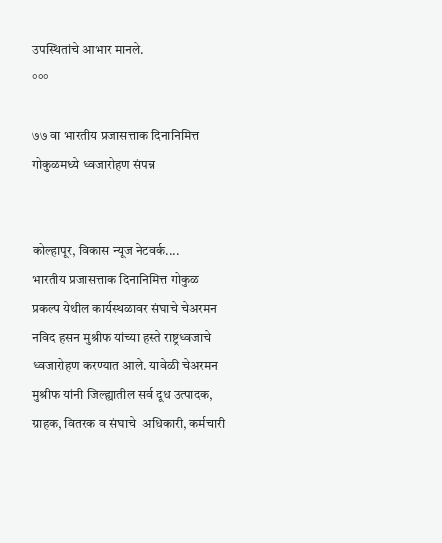उपस्थितांचे आभार मानले.
°°°

७७ वा भारतीय प्रजासत्ताक दिनानिमित्त गोकुळमध्ये ध्वजारोहण संपन्न


कोल्हापूर, विकास न्यूज नेटवर्क....
भारतीय प्रजासत्ताक दिनानिमित्त गोकुळ प्रकल्प येथील कार्यस्थळावर संघाचे चेअरमन नविद हसन मुश्रीफ यांच्या हस्ते राष्ट्रध्वजाचे ध्वजारोहण करण्यात आले. यावेळी चेअरमन मुश्रीफ यांनी जिल्ह्यातील सर्व दूध उत्‍पादक, ग्राहक, वितरक व संघाचे  अधिकारी, कर्मचारी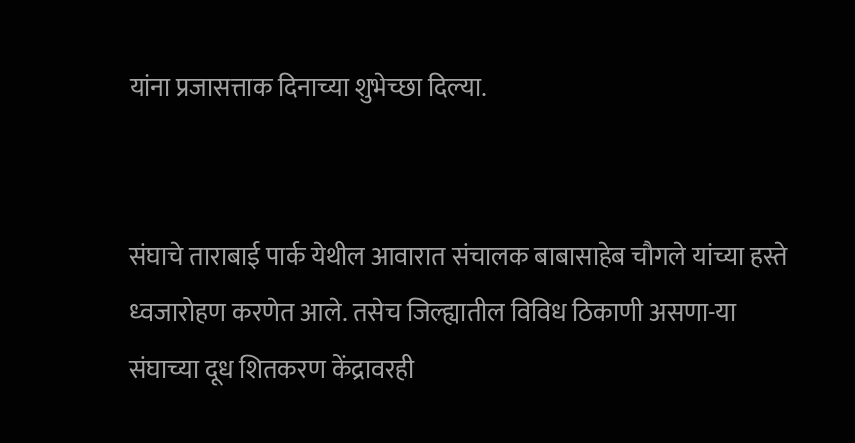यांना प्रजासत्ताक दिनाच्‍या शुभेच्‍छा दिल्‍या.


संघाचे ताराबाई पार्क येथील आवारात संचालक बाबासाहेब चौगले यांच्या हस्ते ध्‍वजारोहण करणेत आले. तसेच जिल्ह्यातील विविध ठिकाणी असणा-या संघाच्‍या दूध शितकरण केंद्रावरही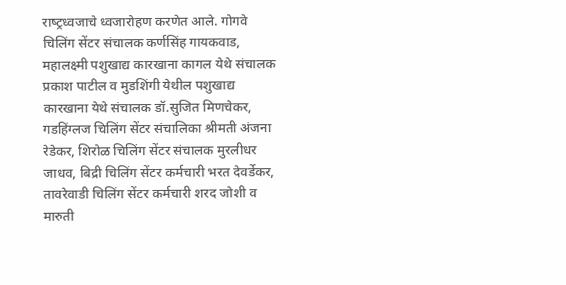राष्‍ट्रध्‍वजाचे ध्‍वजारोहण करणेत आले. गोगवे चिलिंग सेंटर संचालक कर्णसिंह गायकवाड, महालक्ष्‍मी पशुखाद्य कारखाना कागल येथे संचालक प्रकाश पाटील व मुडशिंगी येथील पशुखाद्य कारखाना ये‍थे संचालक डॉ.सुजित मिणचेकर, गडहिंग्‍लज चिलिंग सेंटर संचालिका श्रीमती अंजना रेडेकर, शिरोळ चिलिंग सेंटर संचालक मुरलीधर जाधव, बिद्री चिलिंग सेंटर कर्मचारी भरत देवर्डेकर, तावरेवाडी चिलिंग सेंटर कर्मचारी शरद जोशी व मारुती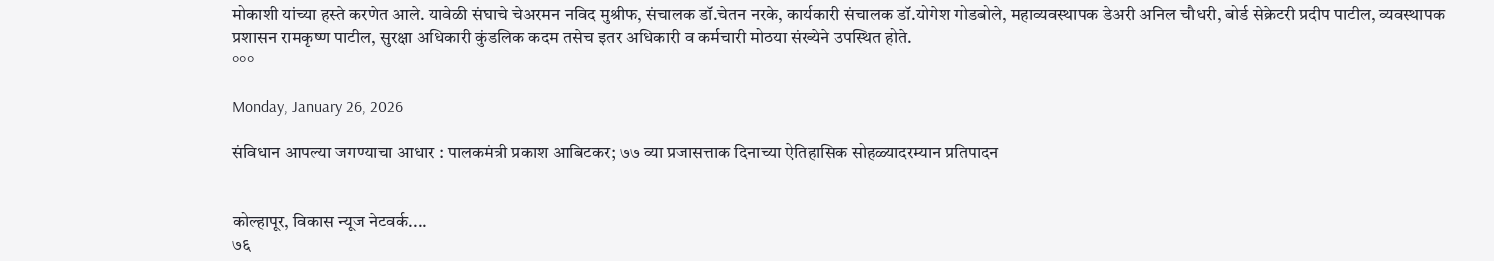मोकाशी यांच्‍या हस्‍ते करणेत आले. यावेळी संघाचे चेअरमन नविद मुश्रीफ, संचालक डॉ.चेतन नरके, कार्यकारी संचालक डॉ.योगेश गोडबोले, महाव्यवस्थापक डेअरी अनिल चौधरी, बोर्ड सेक्रेटरी प्रदीप पाटील, व्यवस्थापक प्रशासन रामकृष्ण पाटील, सुरक्षा अधिकारी कुंडलिक कदम तसेच इतर अधिकारी व कर्मचारी मोठया संख्येने उपस्थित होते.
°°°

Monday, January 26, 2026

संविधान आपल्या जगण्याचा आधार : पालकमंत्री प्रकाश आबिटकर; ७७ व्या प्रजासत्ताक दिनाच्या ऐतिहासिक सोहळ्यादरम्यान प्रतिपादन


कोल्हापूर, विकास न्यूज नेटवर्क....
७६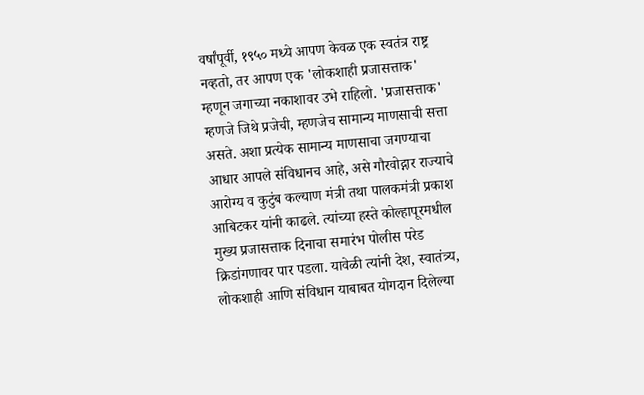वर्षांपूर्वी, १९५० मध्ये आपण केवळ एक स्वतंत्र राष्ट्र नव्हतो, तर आपण एक 'लोकशाही प्रजासत्ताक' म्हणून जगाच्या नकाशावर उभे राहिलो. 'प्रजासत्ताक' म्हणजे जिथे प्रजेची, म्हणजेच सामान्य माणसाची सत्ता असते. अशा प्रत्येक सामान्य माणसाचा जगण्याचा आधार आपले संविधानच आहे, असे गौरवोद्गार राज्याचे आरोग्य व कुटुंब कल्याण मंत्री तथा पालकमंत्री प्रकाश आबिटकर यांनी काढले. त्यांच्या हस्ते कोल्हापूरमधील मुख्य प्रजासत्ताक दिनाचा समारंभ पोलीस परेड क्रिडांगणावर पार पडला. यावेळी त्यांनी देश, स्वातंत्र्य, लोकशाही आणि संविधान याबाबत योगदान दिलेल्या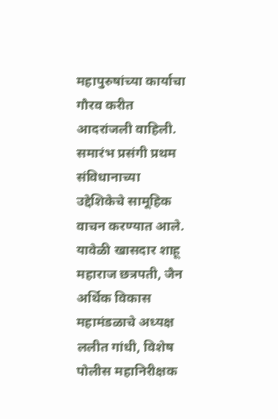महापुरुषांच्या कार्याचा गौरव करीत आदरांजली वाहिली. समारंभ प्रसंगी प्रथम संविधानाच्या उद्देशिकेचे सामूहिक वाचन करण्यात आले.  यावेळी खासदार शाहू महाराज छत्रपती, जैन अर्थिक विकास महामंडळाचे अध्यक्ष ललीत गांधी, विशेष पोलीस महानिरीक्षक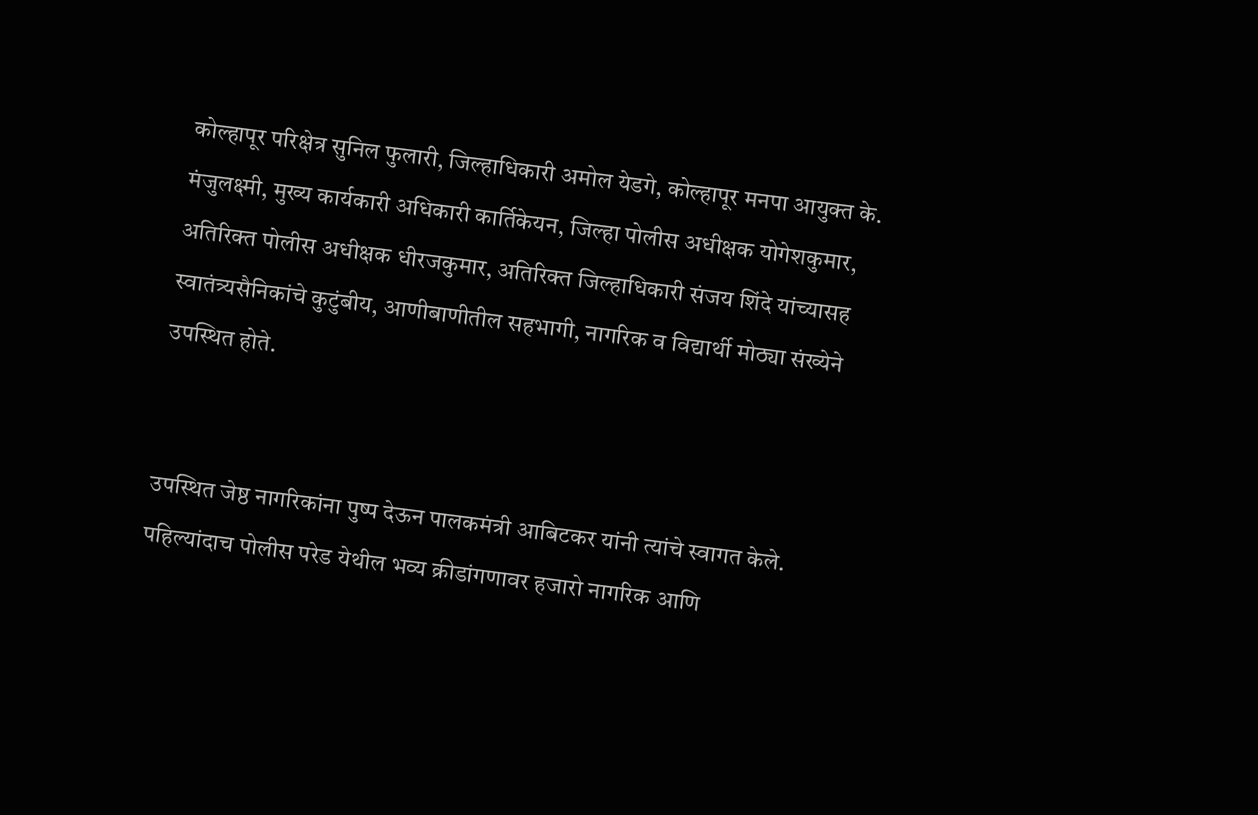कोल्हापूर परिक्षेत्र सुनिल फुलारी, जिल्हाधिकारी अमोल येडगे, कोल्हापूर मनपा आयुक्त के. मंजुलक्ष्मी, मुख्य कार्यकारी अधिकारी कार्तिकेयन, जिल्हा पोलीस अधीक्षक योगेशकुमार, अतिरिक्त पोलीस अधीक्षक धीरजकुमार, अतिरिक्त जिल्हाधिकारी संजय शिंदे यांच्यासह स्वातंत्र्यसैनिकांचे कुटुंबीय, आणीबाणीतील सहभागी, नागरिक व विद्यार्थी मोठ्या संख्येने उपस्थित होते.


उपस्थित जेष्ठ नागरिकांना पुष्प देऊन पालकमंत्री आबिटकर यांनी त्यांचे स्वागत केले. पहिल्यांदाच पोलीस परेड येथील भव्य क्रीडांगणावर हजारो नागरिक आणि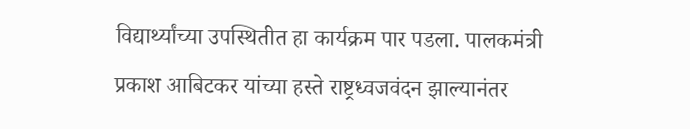विद्यार्थ्यांच्या उपस्थितीत हा कार्यक्रम पार पडला. पालकमंत्री प्रकाश आबिटकर यांच्या हस्ते राष्ट्रध्वजवंदन झाल्यानंतर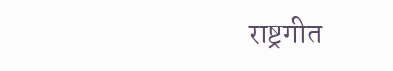राष्ट्रगीत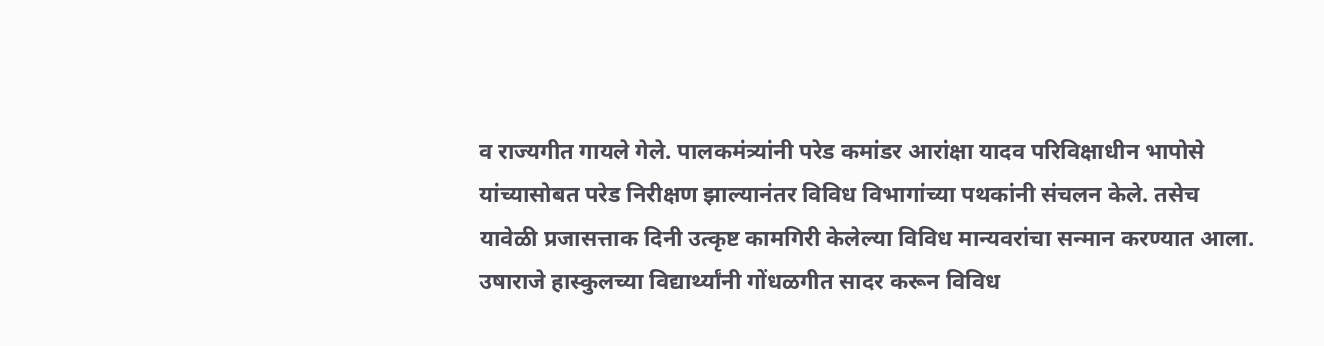व राज्यगीत गायले गेले. पालकमंत्र्यांनी परेड कमांडर आरांक्षा यादव परिविक्षाधीन भापोसे यांच्यासोबत परेड निरीक्षण झाल्यानंतर विविध विभागांच्या पथकांनी संचलन केले. तसेच यावेळी प्रजासत्ताक दिनी उत्कृष्ट कामगिरी केलेल्या विविध मान्यवरांचा सन्मान करण्यात आला. उषाराजे हास्कुलच्या विद्यार्थ्यांनी गोंधळगीत सादर करून विविध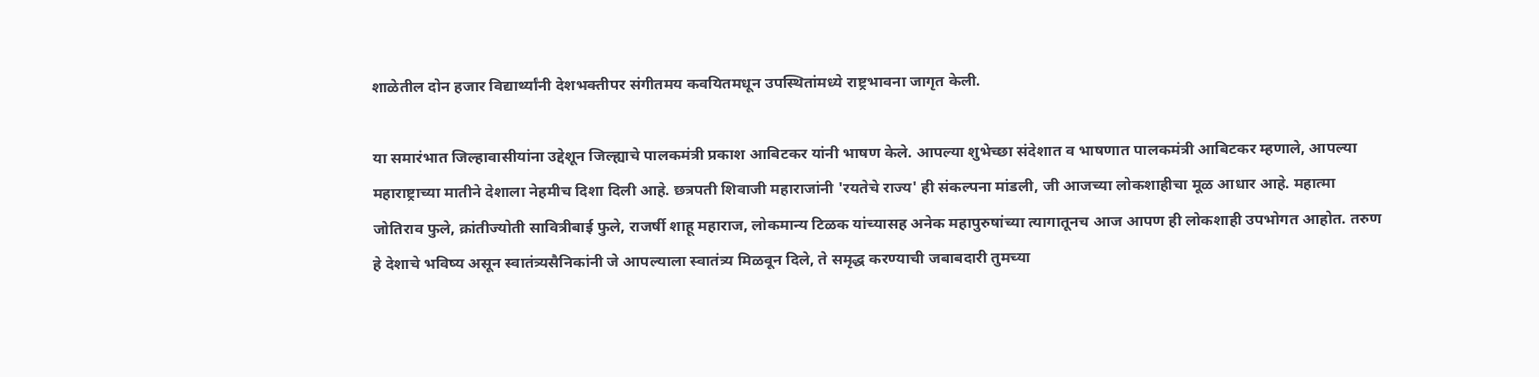शाळेतील दोन हजार विद्यार्थ्यांनी देशभक्तीपर संगीतमय कवयितमधून उपस्थितांमध्ये राष्ट्रभावना जागृत केली.

या समारंभात जिल्हावासीयांना उद्देशून जिल्ह्याचे पालकमंत्री प्रकाश आबिटकर यांनी भाषण केले. आपल्या शुभेच्छा संदेशात व भाषणात पालकमंत्री आबिटकर म्हणाले, आपल्या महाराष्ट्राच्या मातीने देशाला नेहमीच दिशा दिली आहे. छत्रपती शिवाजी महाराजांनी 'रयतेचे राज्य' ही संकल्पना मांडली, जी आजच्या लोकशाहीचा मूळ आधार आहे. महात्मा जोतिराव फुले, क्रांतीज्योती सावित्रीबाई फुले, राजर्षी शाहू महाराज, लोकमान्य टिळक यांच्यासह अनेक महापुरुषांच्या त्यागातूनच आज आपण ही लोकशाही उपभोगत आहोत. तरुण हे देशाचे भविष्य असून स्वातंत्र्यसैनिकांनी जे आपल्याला स्वातंत्र्य मिळवून दिले, ते समृद्ध करण्याची जबाबदारी तुमच्या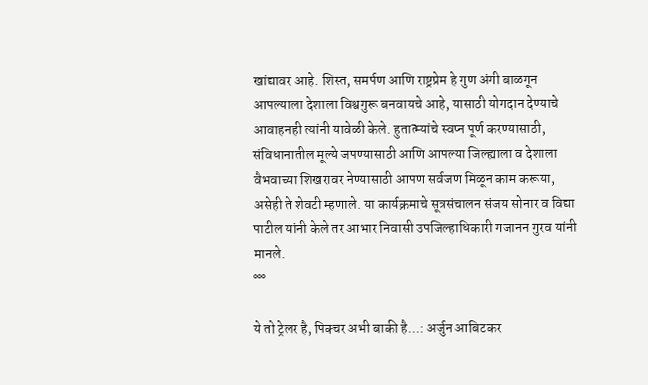खांद्यावर आहे. शिस्त, समर्पण आणि राष्ट्रप्रेम हे गुण अंगी बाळगून आपल्याला देशाला विश्वगुरू बनवायचे आहे, यासाठी योगदान देण्याचे आवाहनही त्यांनी यावेळी केले. हुतात्म्यांचे स्वप्न पूर्ण करण्यासाठी, संविधानातील मूल्ये जपण्यासाठी आणि आपल्या जिल्ह्याला व देशाला वैभवाच्या शिखरावर नेण्यासाठी आपण सर्वजण मिळून काम करूया, असेही ते शेवटी म्हणाले. या कार्यक्रमाचे सूत्रसंचालन संजय सोनार व विद्या पाटील यांनी केले तर आभार निवासी उपजिल्हाधिकारी गजानन गुरव यांनी मानले.
°°°

ये तो ट्रेलर है, पिक्चर अभी बाकी है...: अर्जुन आबिटकर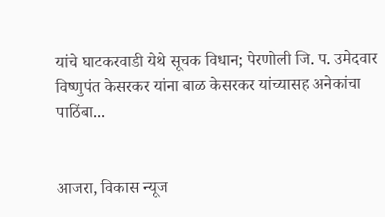यांचे घाटकरवाडी येथे सूचक विधान; पेरणोली जि. प. उमेदवार विष्णुपंत केसरकर यांना बाळ केसरकर यांच्यासह अनेकांचा पाठिंबा...


आजरा, विकास न्यूज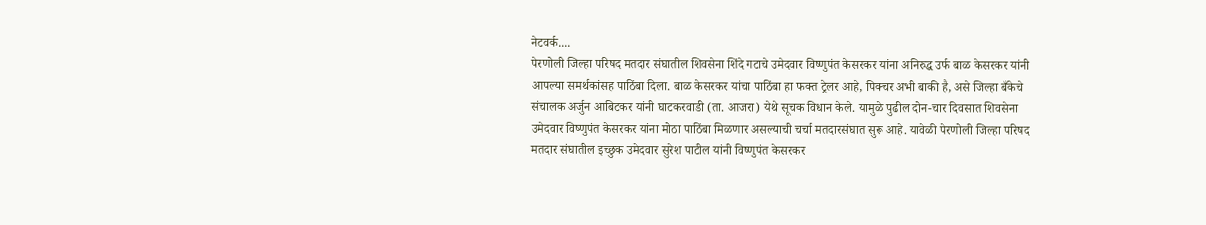नेटवर्क....
पेरणोली जिल्हा परिषद मतदार संघातील शिवसेना शिंदे गटाचे उमेदवार विष्णुपंत केसरकर यांना अनिरुद्ध उर्फ बाळ केसरकर यांनी आपल्या समर्थकांसह पाठिंबा दिला. बाळ केसरकर यांचा पाठिंबा हा फक्त ट्रेलर आहे, पिक्चर अभी बाकी है, असे जिल्हा बँकेचे संचालक अर्जुन आबिटकर यांनी घाटकरवाडी (ता. आजरा) येथे सूचक विधान केले. यामुळे पुढील दोन-चार दिवसात शिवसेना उमेदवार विष्णुपंत केसरकर यांना मोठा पाठिंबा मिळणार असल्याची चर्चा मतदारसंघात सुरू आहे. यावेळी पेरणोली जिल्हा परिषद मतदार संघातील इच्छुक उमेदवार सुरेश पाटील यांनी विष्णुपंत केसरकर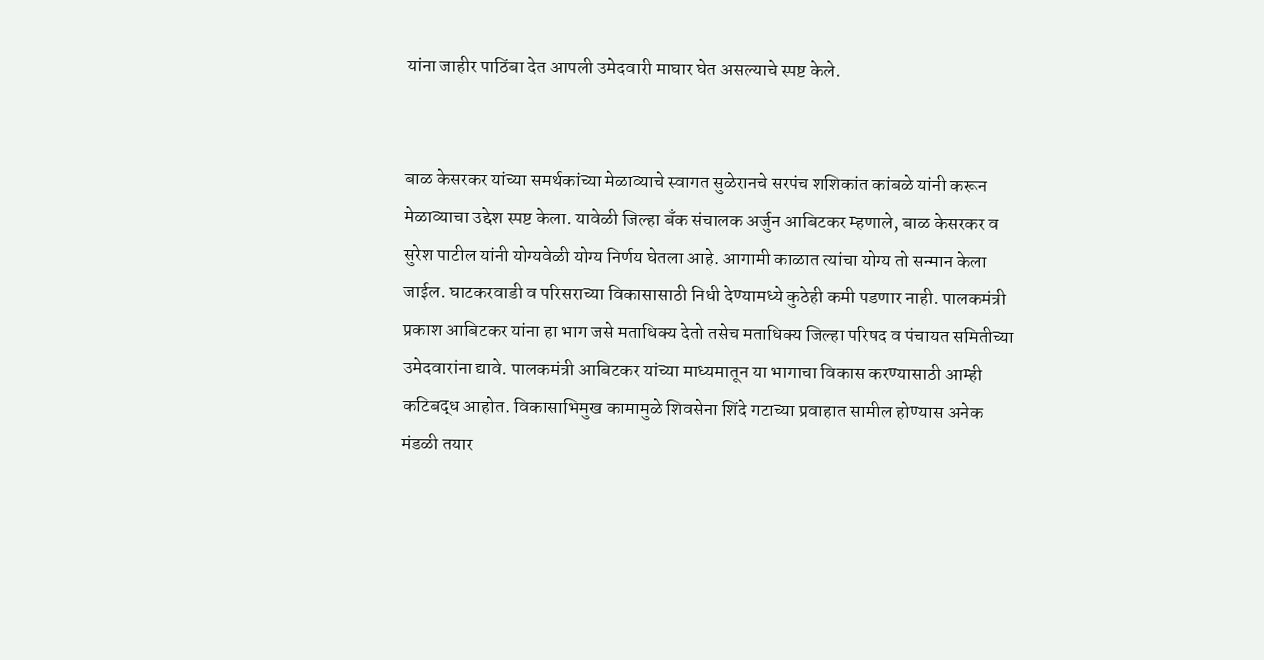यांना जाहीर पाठिंबा देत आपली उमेदवारी माघार घेत असल्याचे स्पष्ट केले.


बाळ केसरकर यांच्या समर्थकांच्या मेळाव्याचे स्वागत सुळेरानचे सरपंच शशिकांत कांबळे यांनी करून मेळाव्याचा उद्देश स्पष्ट केला. यावेळी जिल्हा बँक संचालक अर्जुन आबिटकर म्हणाले, बाळ केसरकर व सुरेश पाटील यांनी योग्यवेळी योग्य निर्णय घेतला आहे. आगामी काळात त्यांचा योग्य तो सन्मान केला जाईल. घाटकरवाडी व परिसराच्या विकासासाठी निधी देण्यामध्ये कुठेही कमी पडणार नाही. पालकमंत्री प्रकाश आबिटकर यांना हा भाग जसे मताधिक्य देतो तसेच मताधिक्य जिल्हा परिषद व पंचायत समितीच्या उमेदवारांना द्यावे. पालकमंत्री आबिटकर यांच्या माध्यमातून या भागाचा विकास करण्यासाठी आम्ही कटिबद्ध आहोत. विकासाभिमुख कामामुळे शिवसेना शिंदे गटाच्या प्रवाहात सामील होण्यास अनेक मंडळी तयार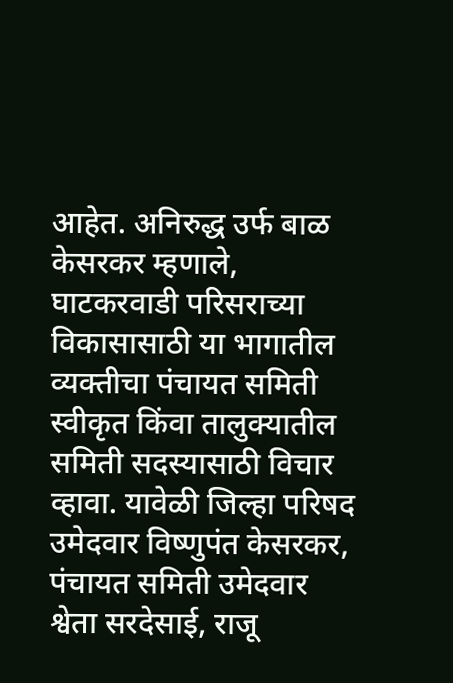आहेत. अनिरुद्ध उर्फ बाळ केसरकर म्हणाले, घाटकरवाडी परिसराच्या विकासासाठी या भागातील व्यक्तीचा पंचायत समिती स्वीकृत किंवा तालुक्यातील समिती सदस्यासाठी विचार व्हावा. यावेळी जिल्हा परिषद उमेदवार विष्णुपंत केसरकर, पंचायत समिती उमेदवार श्वेता सरदेसाई, राजू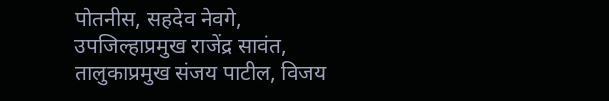पोतनीस, सहदेव नेवगे, उपजिल्हाप्रमुख राजेंद्र सावंत, तालुकाप्रमुख संजय पाटील, विजय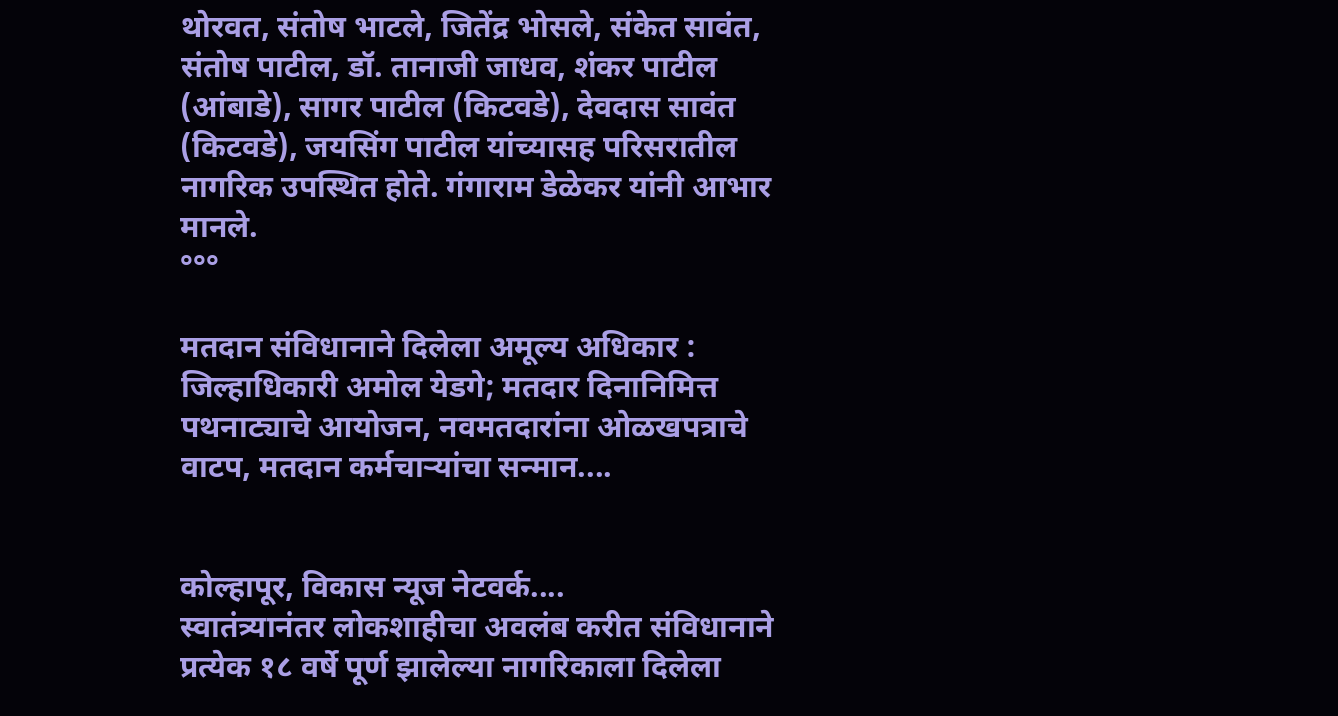थोरवत, संतोष भाटले, जितेंद्र भोसले, संकेत सावंत, संतोष पाटील, डॉ. तानाजी जाधव, शंकर पाटील (आंबाडे), सागर पाटील (किटवडे), देवदास सावंत (किटवडे), जयसिंग पाटील यांच्यासह परिसरातील नागरिक उपस्थित होते. गंगाराम डेळेकर यांनी आभार मानले.
°°°

मतदान संविधानाने दिलेला अमूल्य अधिकार : जिल्हाधिकारी अमोल येडगे; मतदार दिनानिमित्त पथनाट्याचे आयोजन, नवमतदारांना ओळखपत्राचे वाटप, मतदान कर्मचाऱ्यांचा सन्मान....


कोल्हापूर, विकास न्यूज नेटवर्क....
स्वातंत्र्यानंतर लोकशाहीचा अवलंब करीत संविधानाने प्रत्येक १८ वर्षे पूर्ण झालेल्या नागरिकाला दिलेला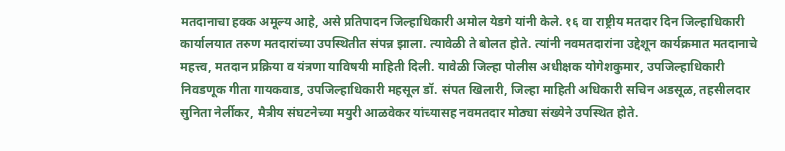मतदानाचा हक्क अमूल्य आहे, असे प्रतिपादन जिल्हाधिकारी अमोल येडगे यांनी केले. १६ वा राष्ट्रीय मतदार दिन जिल्हाधिकारी कार्यालयात तरुण मतदारांच्या उपस्थितीत संपन्न झाला. त्यावेळी ते बोलत होते. त्यांनी नवमतदारांना उद्देशून कार्यक्रमात मतदानाचे महत्त्व, मतदान प्रक्रिया व यंत्रणा याविषयी माहिती दिली. यावेळी जिल्हा पोलीस अधीक्षक योगेशकुमार, उपजिल्हाधिकारी निवडणूक गीता गायकवाड, उपजिल्हाधिकारी महसूल डॉ. संपत खिलारी, जिल्हा माहिती अधिकारी सचिन अडसूळ, तहसीलदार सुनिता नेर्लीकर, मैत्रीय संघटनेच्या मयुरी आळवेकर यांच्यासह नवमतदार मोठ्या संख्येने उपस्थित होते.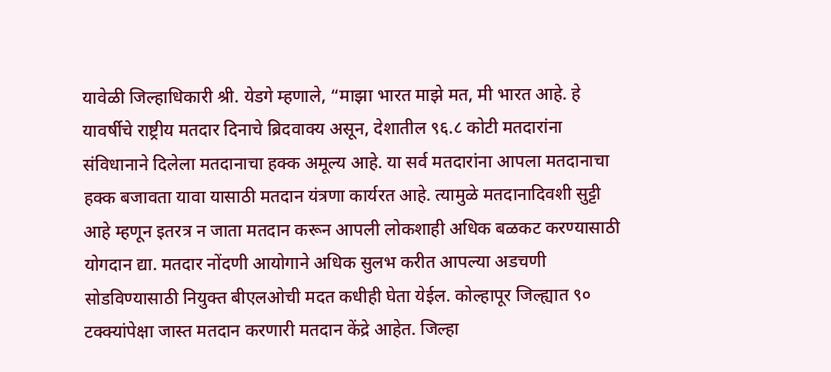यावेळी जिल्हाधिकारी श्री. येडगे म्हणाले, “माझा भारत माझे मत, मी भारत आहे. हे यावर्षीचे राष्ट्रीय मतदार दिनाचे ब्रिदवाक्य असून, देशातील ९६.८ कोटी मतदारांना संविधानाने दिलेला मतदानाचा हक्क अमूल्य आहे. या सर्व मतदारांना आपला मतदानाचा हक्क बजावता यावा यासाठी मतदान यंत्रणा कार्यरत आहे. त्यामुळे मतदानादिवशी सुट्टी आहे म्हणून इतरत्र न जाता मतदान करून आपली लोकशाही अधिक बळकट करण्यासाठी योगदान द्या. मतदार नोंदणी आयोगाने अधिक सुलभ करीत आपल्या अडचणी सोडविण्यासाठी नियुक्त बीएलओची मदत कधीही घेता येईल. कोल्हापूर जिल्ह्यात ९० टक्क्यांपेक्षा जास्त मतदान करणारी मतदान केंद्रे आहेत. जिल्हा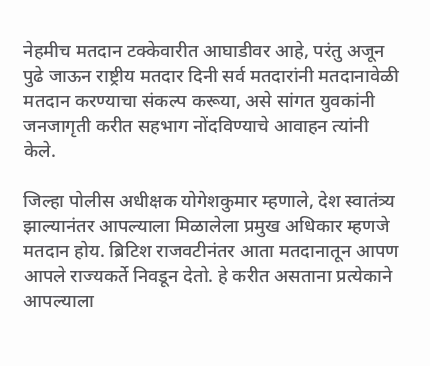नेहमीच मतदान टक्केवारीत आघाडीवर आहे, परंतु अजून पुढे जाऊन राष्ट्रीय मतदार दिनी सर्व मतदारांनी मतदानावेळी मतदान करण्याचा संकल्प करूया, असे सांगत युवकांनी जनजागृती करीत सहभाग नोंदविण्याचे आवाहन त्यांनी केले.

जिल्हा पोलीस अधीक्षक योगेशकुमार म्हणाले, देश स्वातंत्र्य झाल्यानंतर आपल्याला मिळालेला प्रमुख अधिकार म्हणजे मतदान होय. ब्रिटिश राजवटीनंतर आता मतदानातून आपण आपले राज्यकर्ते निवडून देतो. हे करीत असताना प्रत्येकाने आपल्याला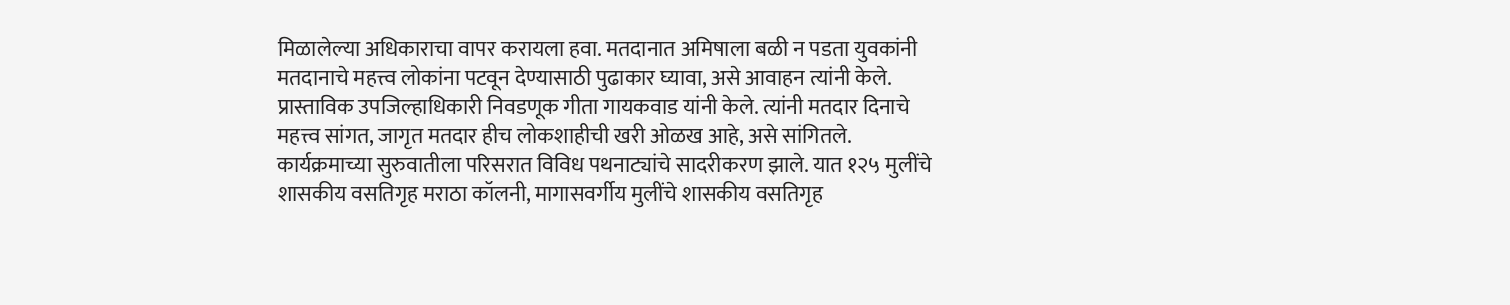मिळालेल्या अधिकाराचा वापर करायला हवा. मतदानात अमिषाला बळी न पडता युवकांनी मतदानाचे महत्त्व लोकांना पटवून देण्यासाठी पुढाकार घ्यावा, असे आवाहन त्यांनी केले. प्रास्ताविक उपजिल्हाधिकारी निवडणूक गीता गायकवाड यांनी केले. त्यांनी मतदार दिनाचे महत्त्व सांगत, जागृत मतदार हीच लोकशाहीची खरी ओळख आहे, असे सांगितले. कार्यक्रमाच्या सुरुवातीला परिसरात विविध पथनाट्यांचे सादरीकरण झाले. यात १२५ मुलींचे शासकीय वसतिगृह मराठा कॉलनी, मागासवर्गीय मुलींचे शासकीय वसतिगृह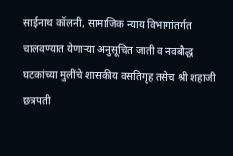साईनाथ कॉलनी, सामाजिक न्याय विभागांतर्गत चालवण्यात येणाऱ्या अनुसूचित जाती व नवबौद्ध घटकांच्या मुलींचे शासकीय वसतिगृह तसेच श्री शहाजी छत्रपती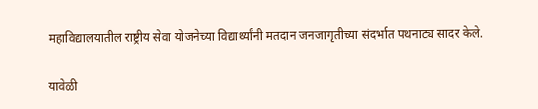महाविद्यालयातील राष्ट्रीय सेवा योजनेच्या विद्यार्थ्यांनी मतदान जनजागृतीच्या संदर्भात पथनाट्य सादर केले.

यावेळी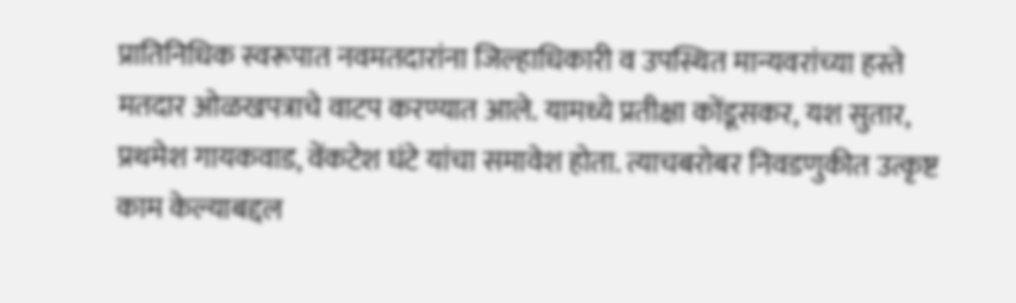प्रातिनिधिक स्वरूपात नवमतदारांना जिल्हाधिकारी व उपस्थित मान्यवरांच्या हस्ते मतदार ओळखपत्राचे वाटप करण्यात आले. यामध्ये प्रतीक्षा कोंडूसकर, यश सुतार, प्रथमेश गायकवाड, वेंकटेश घंटे यांचा समावेश होता. त्याचबरोबर निवडणुकीत उत्कृष्ट काम केल्याबद्दल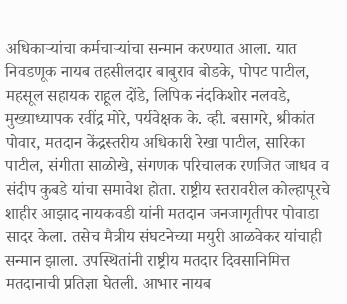अधिकाऱ्यांचा कर्मचाऱ्यांचा सन्मान करण्यात आला. यात निवडणूक नायब तहसीलदार बाबुराव बोडके, पोपट पाटील, महसूल सहायक राहूल दोंडे, लिपिक नंदकिशोर नलवडे, मुख्याध्यापक रवींद्र मोरे, पर्यवेक्षक के. व्ही. बसागरे, श्रीकांत पोवार, मतदान केंद्रस्तरीय अधिकारी रेखा पाटील, सारिका पाटील, संगीता साळोखे, संगणक परिचालक रणजित जाधव व संदीप कुबडे यांचा समावेश होता. राष्ट्रीय स्तरावरील कोल्हापूरचे शाहीर आझाद नायकवडी यांनी मतदान जनजागृतीपर पोवाडा सादर केला. तसेच मैत्रीय संघटनेच्या मयुरी आळवेकर यांचाही सन्मान झाला. उपस्थितांनी राष्ट्रीय मतदार दिवसानिमित्त मतदानाची प्रतिज्ञा घेतली. आभार नायब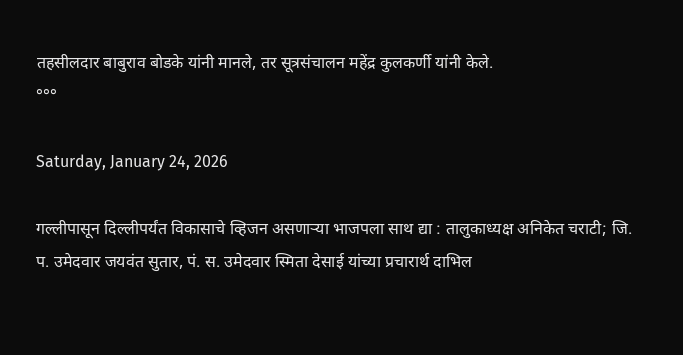तहसीलदार बाबुराव बोडके यांनी मानले, तर सूत्रसंचालन महेंद्र कुलकर्णी यांनी केले.
°°°

Saturday, January 24, 2026

गल्लीपासून दिल्लीपर्यंत विकासाचे व्हिजन असणाऱ्या भाजपला साथ द्या : तालुकाध्यक्ष अनिकेत चराटी; जि. प. उमेदवार जयवंत सुतार, पं. स. उमेदवार स्मिता देसाई यांच्या प्रचारार्थ दाभिल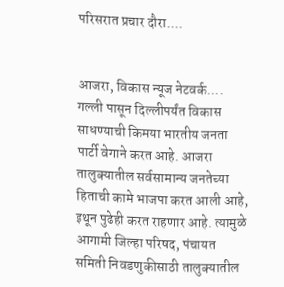परिसरात प्रचार दौरा....


आजरा, विकास न्यूज नेटवर्क....
गल्ली पासून दिल्लीपर्यंत विकास साधण्याची किमया भारतीय जनता पार्टी वेगाने करत आहे. आजरा तालुक्यातील सर्वसामान्य जनतेच्या हिताची कामे भाजपा करत आली आहे, इथून पुढेही करत राहणार आहे. त्यामुळे आगामी जिल्हा परिषद, पंचायत समिती निवडणुकीसाठी तालुक्यातील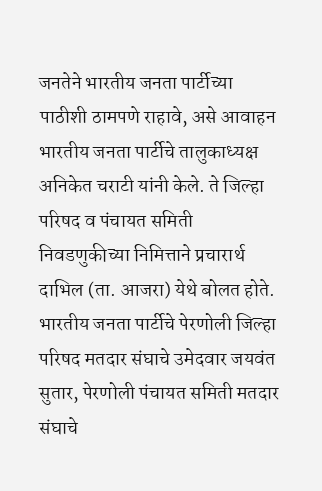जनतेने भारतीय जनता पार्टीच्या पाठीशी ठामपणे राहावे, असे आवाहन भारतीय जनता पार्टीचे तालुकाध्यक्ष अनिकेत चराटी यांनी केले. ते जिल्हा परिषद व पंचायत समिती निवडणुकीच्या निमित्ताने प्रचारार्थ दाभिल (ता. आजरा) येथे बोलत होते. भारतीय जनता पार्टीचे पेरणोली जिल्हा परिषद मतदार संघाचे उमेदवार जयवंत सुतार, पेरणोली पंचायत समिती मतदार संघाचे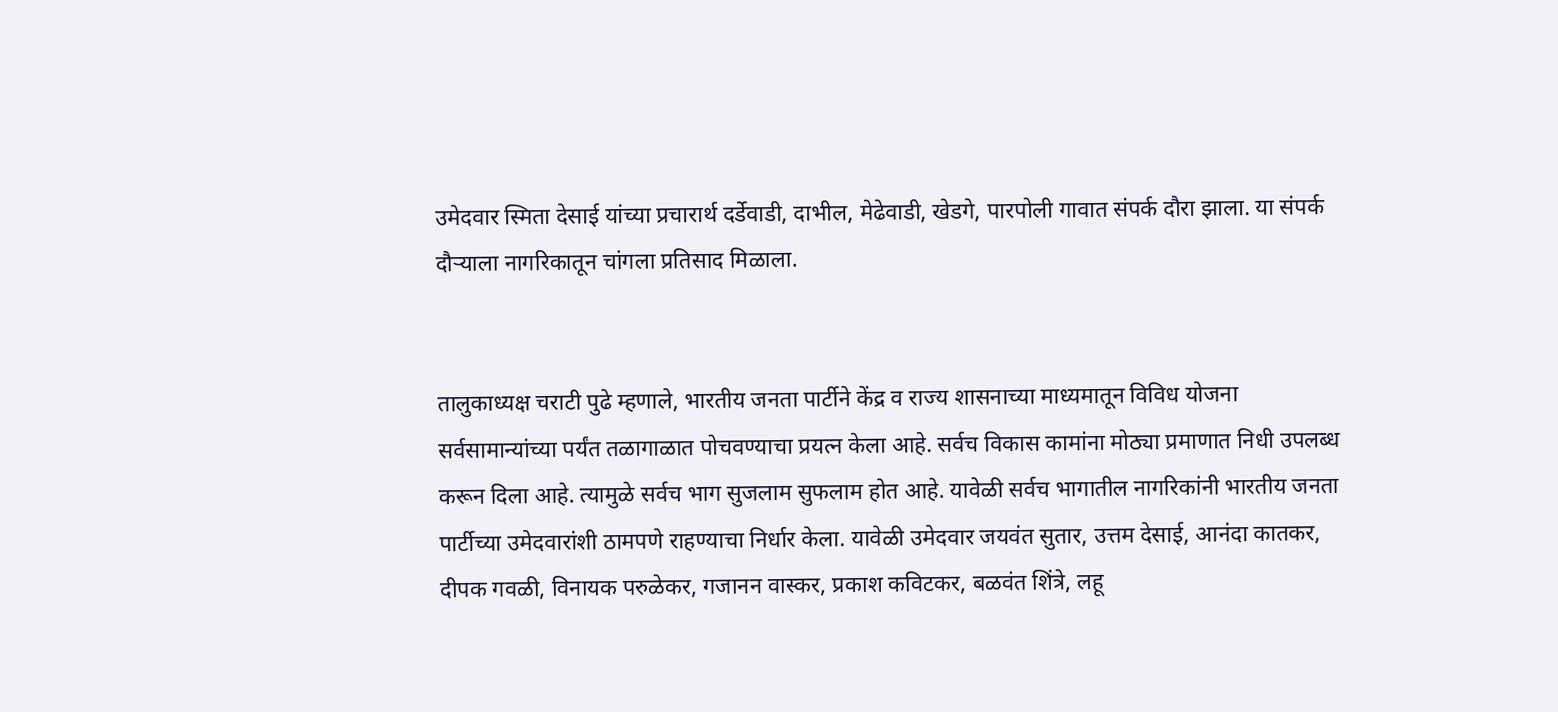उमेदवार स्मिता देसाई यांच्या प्रचारार्थ दर्डेवाडी, दाभील, मेढेवाडी, खेडगे, पारपोली गावात संपर्क दौरा झाला. या संपर्क दौऱ्याला नागरिकातून चांगला प्रतिसाद मिळाला.


तालुकाध्यक्ष चराटी पुढे म्हणाले, भारतीय जनता पार्टीने केंद्र व राज्य शासनाच्या माध्यमातून विविध योजना सर्वसामान्यांच्या पर्यंत तळागाळात पोचवण्याचा प्रयत्न केला आहे. सर्वच विकास कामांना मोठ्या प्रमाणात निधी उपलब्ध करून दिला आहे. त्यामुळे सर्वच भाग सुजलाम सुफलाम होत आहे. यावेळी सर्वच भागातील नागरिकांनी भारतीय जनता पार्टीच्या उमेदवारांशी ठामपणे राहण्याचा निर्धार केला. यावेळी उमेदवार जयवंत सुतार, उत्तम देसाई, आनंदा कातकर, दीपक गवळी, विनायक परुळेकर, गजानन वास्कर, प्रकाश कविटकर, बळवंत शिंत्रे, लहू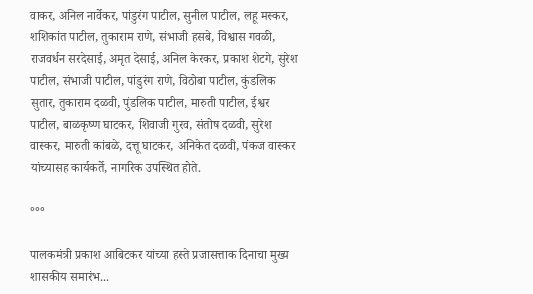वाकर, अनिल नार्वेकर, पांडुरंग पाटील, सुनील पाटील, लहू मस्कर, शशिकांत पाटील, तुकाराम राणे, संभाजी हसबे, विश्वास गवळी, राजवर्धन सरदेसाई, अमृत देसाई, अनिल केरकर, प्रकाश शेटगे, सुरेश पाटील, संभाजी पाटील, पांडुरंग राणे, विठोबा पाटील, कुंडलिक सुतार, तुकाराम दळवी, पुंडलिक पाटील, मारुती पाटील, ईश्वर पाटील, बाळकृष्ण घाटकर, शिवाजी गुरव, संतोष दळवी, सुरेश वास्कर, मारुती कांबळे, दत्तू घाटकर, अनिकेत दळवी, पंकज वास्कर यांच्यासह कार्यकर्ते, नागरिक उपस्थित होते.

°°°

पालकमंत्री प्रकाश आबिटकर यांच्या हस्ते प्रजासत्ताक दिनाचा मुख्य शासकीय समारंभ...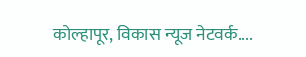कोल्हापूर, विकास न्यूज नेटवर्क....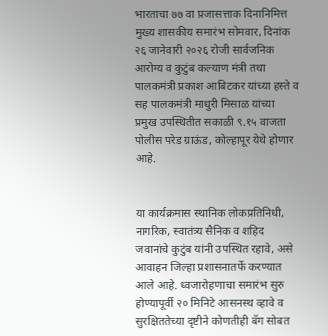भारताचा ७७ वा प्रजासत्ताक दिनानिमित्त मुख्य शासकीय समारंभ सोमवार, दिनांक २६ जानेवारी २०२६ रोजी सार्वजनिक आरोग्य व कुटुंब कल्याण मंत्री तथा पालकमंत्री प्रकाश आबिटकर यांच्या हस्ते व सह पालकमंत्री माधुरी मिसाळ यांच्या प्रमुख उपस्थितीत सकाळी ९.१५ वाजता पोलीस परेड ग्राऊंड, कोल्हापूर येथे होणार आहे.


या कार्यक्रमास स्थानिक लोकप्रतिनिधी, नागरिक, स्वातंत्र्य सैनिक व शहिद जवानांचे कुटुंब यांनी उपस्थित रहावे, असे आवाहन जिल्हा प्रशासनातर्फे करण्यात आले आहे. ध्वजारोहणाचा समारंभ सुरु होण्यापूर्वी २० मिनिटे आसनस्थ व्हावे व सुरक्षिततेच्या दृष्टीने कोणतीही बॅग सोबत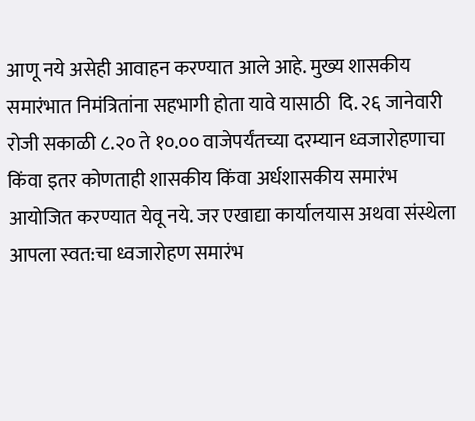आणू नये असेही आवाहन करण्यात आले आहे. मुख्य शासकीय समारंभात निमंत्रितांना सहभागी होता यावे यासाठी  दि. २६ जानेवारी रोजी सकाळी ८.२० ते १०.०० वाजेपर्यंतच्या दरम्यान ध्वजारोहणाचा किंवा इतर कोणताही शासकीय किंवा अर्धशासकीय समारंभ आयोजित करण्यात येवू नये. जर एखाद्या कार्यालयास अथवा संस्थेला आपला स्वत:चा ध्वजारोहण समारंभ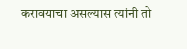करावयाचा असल्यास त्यांनी तो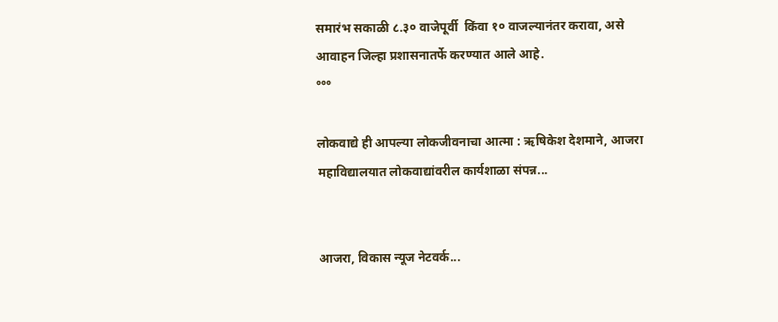समारंभ सकाळी ८.३० वाजेपूर्वी  किंवा १० वाजल्यानंतर करावा, असे आवाहन जिल्हा प्रशासनातर्फे करण्यात आले आहे.
°°°

लोकवाद्ये ही आपल्या लोकजीवनाचा आत्मा : ऋषिकेश देशमाने, आजरा महाविद्यालयात लोकवाद्यांवरील कार्यशाळा संपन्न...


आजरा, विकास न्यूज नेटवर्क...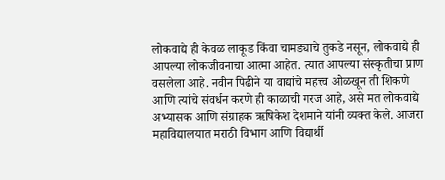लोकवाद्ये ही केवळ लाकूड किंवा चामड्याचे तुकडे नसून, लोकवाद्ये ही आपल्या लोकजीवनाचा आत्मा आहेत. त्यात आपल्या संस्कृतीचा प्राण वसलेला आहे. नवीन पिढीने या वाद्यांचे महत्त्व ओळखून ती शिकणे आणि त्यांचे संवर्धन करणे ही काळाची गरज आहे, असे मत लोकवाद्ये अभ्यासक आणि संग्राहक ऋषिकेश देशमाने यांनी व्यक्त केले. आजरा महाविद्यालयात मराठी विभाग आणि विद्यार्थी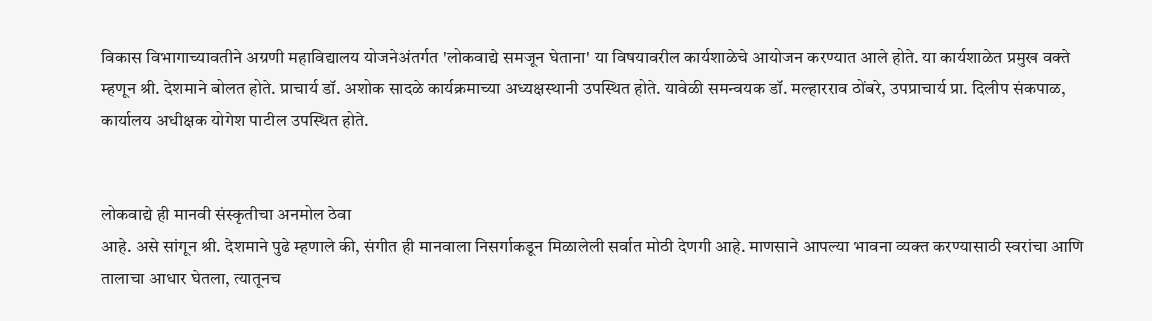विकास विभागाच्यावतीने अग्रणी महाविद्यालय योजनेअंतर्गत 'लोकवाद्ये समजून घेताना' या विषयावरील कार्यशाळेचे आयोजन करण्यात आले होते. या कार्यशाळेत प्रमुख वक्ते म्हणून श्री. देशमाने बोलत होते. प्राचार्य डॉ. अशोक सादळे कार्यक्रमाच्या अध्यक्षस्थानी उपस्थित होते. यावेळी समन्वयक डॉ. मल्हारराव ठोंबरे, उपप्राचार्य प्रा. दिलीप संकपाळ, कार्यालय अधीक्षक योगेश पाटील उपस्थित होते.


लोकवाद्ये ही मानवी संस्कृतीचा अनमोल ठेवा
आहे. असे सांगून श्री. देशमाने पुढे म्हणाले की, संगीत ही मानवाला निसर्गाकडून मिळालेली सर्वात मोठी देणगी आहे. माणसाने आपल्या भावना व्यक्त करण्यासाठी स्वरांचा आणि तालाचा आधार घेतला, त्यातूनच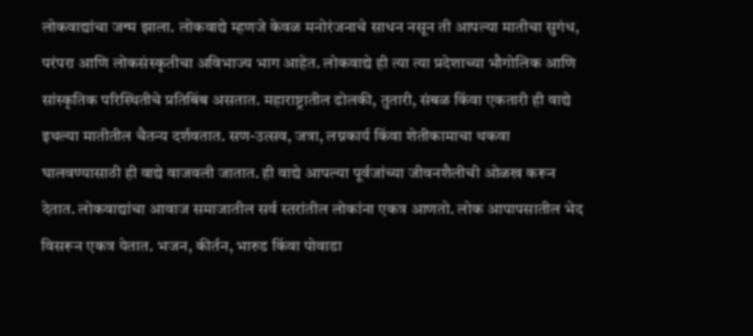लोकवाद्यांचा जन्म झाला. लोकवाद्ये म्हणजे केवळ मनोरंजनाचे साधन नसून ती आपल्या मातीचा सुगंध, परंपरा आणि लोकसंस्कृतीचा अविभाज्य भाग आहेत. लोकवाद्ये ही त्या त्या प्रदेशाच्या भौगोलिक आणि सांस्कृतिक परिस्थितीचे प्रतिबिंब असतात. महाराष्ट्रातील ढोलकी, तुतारी, संबळ किंवा एकतारी ही वाद्ये इथल्या मातीतील चैतन्य दर्शवतात. सण-उत्सव, जत्रा, लग्नकार्य किंवा शेतीकामाचा थकवा घालवण्यासाठी ही वाद्ये वाजवली जातात. ही वाद्ये आपल्या पूर्वजांच्या जीवनशैलीची ओळख करून देतात. लोकवाद्यांचा आवाज समाजातील सर्व स्तरांतील लोकांना एकत्र आणतो. लोक आपापसातील भेद विसरून एकत्र येतात. भजन, कीर्तन, भारुड किंवा पोवाडा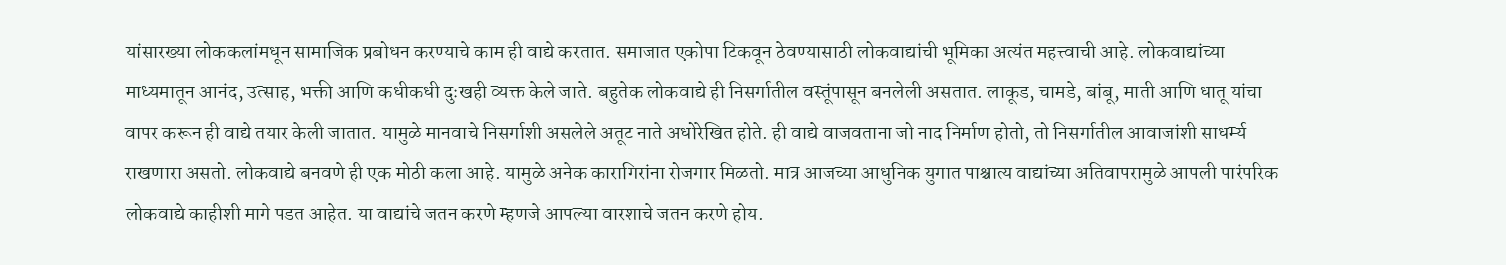यांसारख्या लोककलांमधून सामाजिक प्रबोधन करण्याचे काम ही वाद्ये करतात. समाजात एकोपा टिकवून ठेवण्यासाठी लोकवाद्यांची भूमिका अत्यंत महत्त्वाची आहे. लोकवाद्यांच्या माध्यमातून आनंद, उत्साह, भक्ती आणि कधीकधी दुःखही व्यक्त केले जाते. बहुतेक लोकवाद्ये ही निसर्गातील वस्तूंपासून बनलेली असतात. लाकूड, चामडे, बांबू, माती आणि धातू यांचा वापर करून ही वाद्ये तयार केली जातात. यामुळे मानवाचे निसर्गाशी असलेले अतूट नाते अधोरेखित होते. ही वाद्ये वाजवताना जो नाद निर्माण होतो, तो निसर्गातील आवाजांशी साधर्म्य राखणारा असतो. लोकवाद्ये बनवणे ही एक मोठी कला आहे. यामुळे अनेक कारागिरांना रोजगार मिळतो. मात्र आजच्या आधुनिक युगात पाश्चात्य वाद्यांच्या अतिवापरामुळे आपली पारंपरिक लोकवाद्ये काहीशी मागे पडत आहेत. या वाद्यांचे जतन करणे म्हणजे आपल्या वारशाचे जतन करणे होय.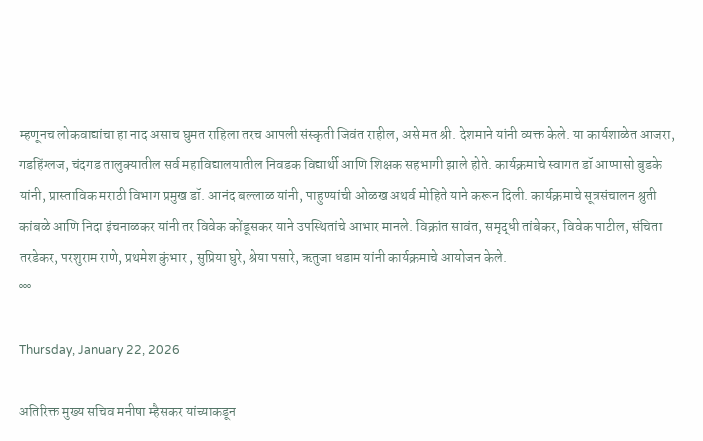म्हणूनच लोकवाद्यांचा हा नाद असाच घुमत राहिला तरच आपली संस्कृती जिवंत राहील, असे मत श्री. देशमाने यांनी व्यक्त केले. या कार्यशाळेत आजरा, गडहिंग्लज, चंदगड तालुक्यातील सर्व महाविद्यालयातील निवडक विद्यार्थी आणि शिक्षक सहभागी झाले होते. कार्यक्रमाचे स्वागत डॉ आप्पासो बुडके यांनी, प्रास्ताविक मराठी विभाग प्रमुख डॉ. आनंद बल्लाळ यांनी, पाहुण्यांची ओळख अथर्व मोहिते याने करून दिली. कार्यक्रमाचे सूत्रसंचालन श्रुती कांबळे आणि निदा इंचनाळकर यांनी तर विवेक कोंडूसकर याने उपस्थितांचे आभार मानले. विक्रांत सावंत, समृद्धी तांबेकर, विवेक पाटील, संचिता तरडेकर, परशुराम राणे, प्रथमेश कुंभार , सुप्रिया घुरे, श्रेया पसारे, ऋतुजा धडाम यांनी कार्यक्रमाचे आयोजन केले.
°°°

Thursday, January 22, 2026

अतिरिक्त मुख्य सचिव मनीषा म्हैसकर यांच्याकडून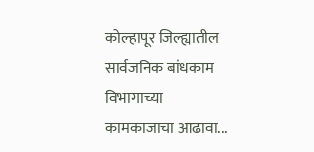कोल्हापूर जिल्ह्यातील सार्वजनिक बांधकाम विभागाच्या कामकाजाचा आढावा...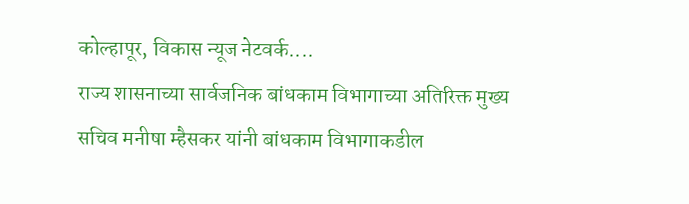कोल्हापूर, विकास न्यूज नेटवर्क....
राज्य शासनाच्या सार्वजनिक बांधकाम विभागाच्या अतिरिक्त मुख्य सचिव मनीषा म्हैसकर यांनी बांधकाम विभागाकडील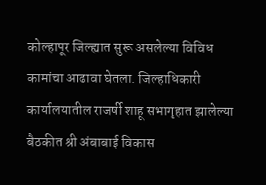कोल्हापूर जिल्ह्यात सुरू असलेल्या विविध कामांचा आढावा घेतला. जिल्हाधिकारी कार्यालयातील राजर्षी शाहू सभागृहात झालेल्या बैठकीत श्री अंबाबाई विकास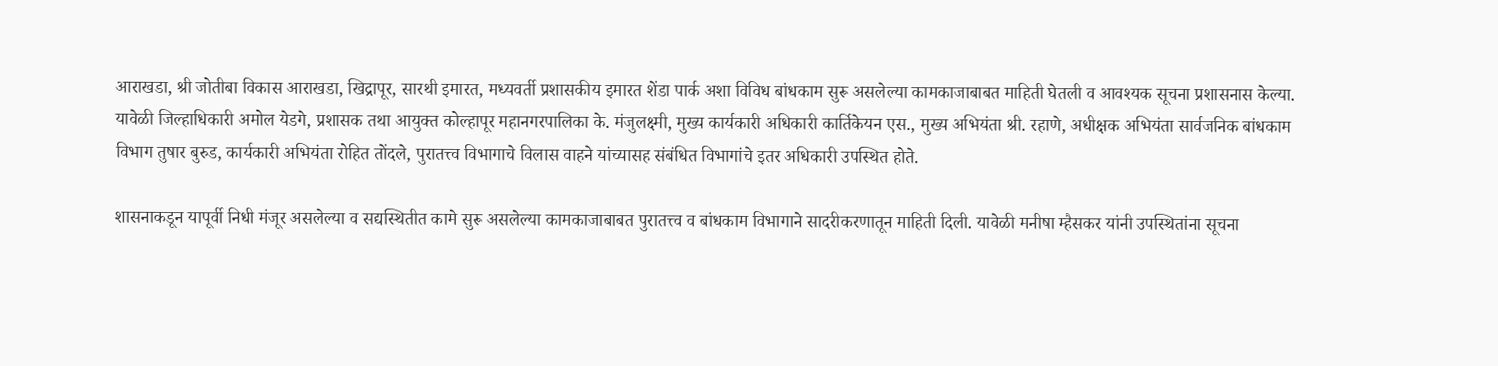आराखडा, श्री जोतीबा विकास आराखडा, खिद्रापूर, सारथी इमारत, मध्यवर्ती प्रशासकीय इमारत शेंडा पार्क अशा विविध बांधकाम सुरू असलेल्या कामकाजाबाबत माहिती घेतली व आवश्यक सूचना प्रशासनास केल्या. यावेळी जिल्हाधिकारी अमोल येडगे, प्रशासक तथा आयुक्त कोल्हापूर महानगरपालिका के. मंजुलक्ष्मी, मुख्य कार्यकारी अधिकारी कार्तिकेयन एस., मुख्य अभियंता श्री. रहाणे, अधीक्षक अभियंता सार्वजनिक बांधकाम विभाग तुषार बुरुड, कार्यकारी अभियंता रोहित तोंदले, पुरातत्त्व विभागाचे विलास वाहने यांच्यासह संबंधित विभागांचे इतर अधिकारी उपस्थित होते.

शासनाकडून यापूर्वी निधी मंजूर असलेल्या व सद्यस्थितीत कामे सुरू असलेल्या कामकाजाबाबत पुरातत्त्व व बांधकाम विभागाने सादरीकरणातून माहिती दिली. यावेळी मनीषा म्हैसकर यांनी उपस्थितांना सूचना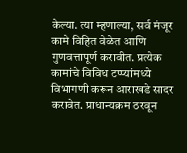केल्या. त्या म्हणाल्या, सर्व मंजूर कामे विहित वेळेत आणि गुणवत्तापूर्ण करावीत. प्रत्येक कामांचे विविध टप्प्यांमध्ये विभागणी करून आराखडे सादर करावेत. प्राधान्यक्रम ठरवून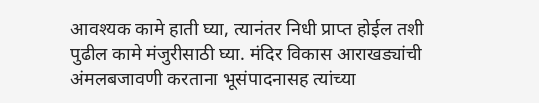आवश्यक कामे हाती घ्या, त्यानंतर निधी प्राप्त होईल तशी पुढील कामे मंजुरीसाठी घ्या. मंदिर विकास आराखड्यांची अंमलबजावणी करताना भूसंपादनासह त्यांच्या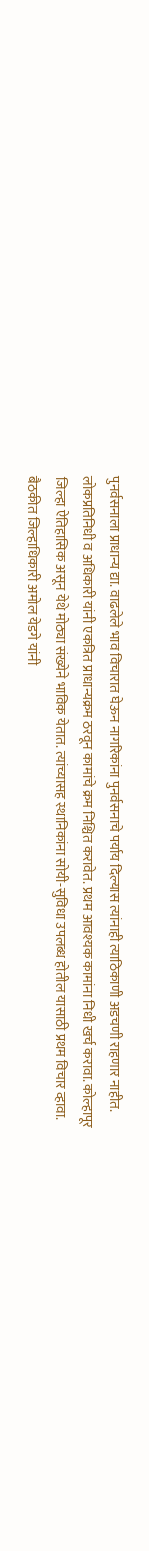पुनर्वसनाला प्राधान्य द्या. वाढलेले भाव विचारात घेऊन नागरिकांना पुनर्वसनाचे पर्याय दिल्यास त्यांनाही त्याठिकाणी अडचणी राहणार नाहीत. लोकप्रतिनिधी व अधिकारी यांनी एकत्रित प्राधान्यक्रम ठरवून कामांचे क्रम निश्चित करावेत. प्रथम आवश्यक कामांना निधी खर्च करावा. कोल्हापूर जिल्हा ऐतिहासिक असून येथे मोठ्या संख्येने भाविक येतात. त्यांच्यासह स्थानिकांना सोयी-सुविधा उपलब्ध होतील यासाठी प्रथम विचार व्हावा. बैठकीत जिल्हाधिकारी अमोल येडगे यांनी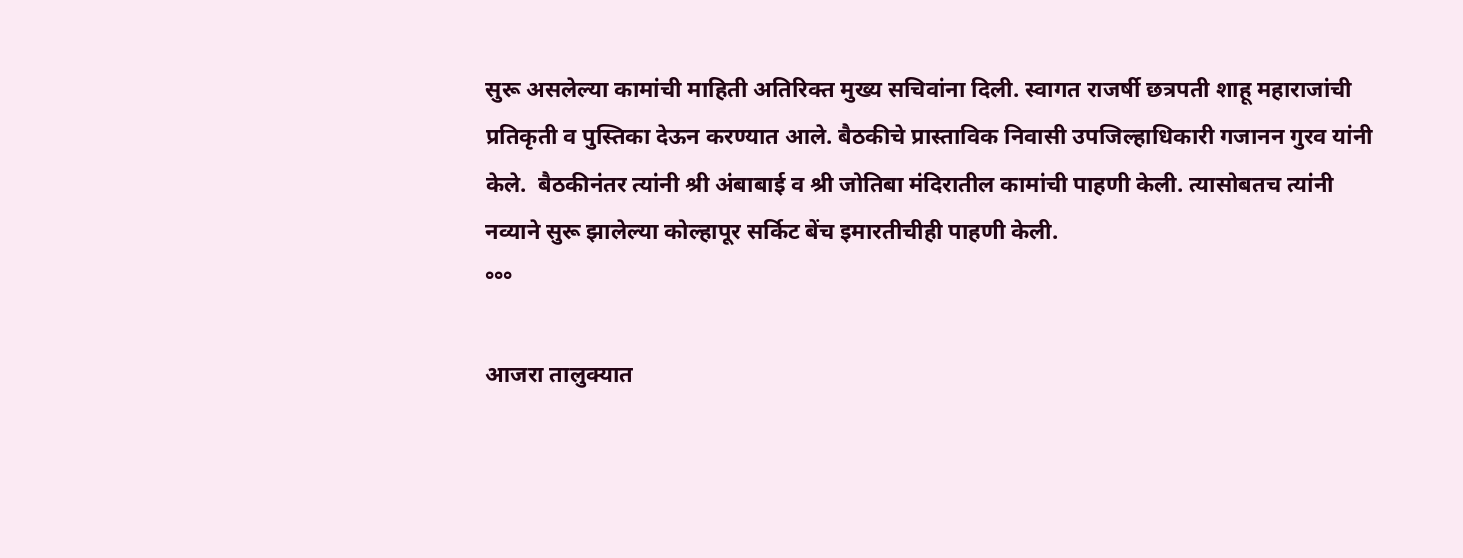सुरू असलेल्या कामांची माहिती अतिरिक्त मुख्य सचिवांना दिली. स्वागत राजर्षी छत्रपती शाहू महाराजांची प्रतिकृती व पुस्तिका देऊन करण्यात आले. बैठकीचे प्रास्ताविक निवासी उपजिल्हाधिकारी गजानन गुरव यांनी केले.  बैठकीनंतर त्यांनी श्री अंबाबाई व श्री जोतिबा मंदिरातील कामांची पाहणी केली. त्यासोबतच त्यांनी नव्याने सुरू झालेल्या कोल्हापूर सर्किट बेंच इमारतीचीही पाहणी केली.
°°°

आजरा तालुक्यात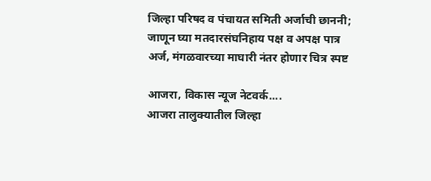जिल्हा परिषद व पंचायत समिती अर्जाची छाननी; जाणून घ्या मतदारसंघनिहाय पक्ष व अपक्ष पात्र अर्ज, मंगळवारच्या माघारी नंतर होणार चित्र स्पष्ट

आजरा, विकास न्यूज नेटवर्क....
आजरा तालुक्यातील जिल्हा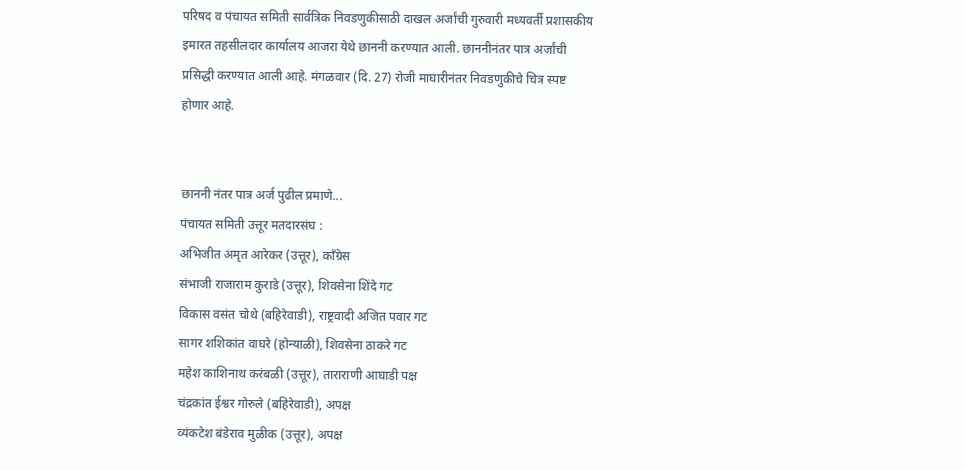परिषद व पंचायत समिती सार्वत्रिक निवडणुकीसाठी दाखल अर्जांची गुरुवारी मध्यवर्ती प्रशासकीय इमारत तहसीलदार कार्यालय आजरा येथे छाननी करण्यात आली. छाननीनंतर पात्र अर्जांची प्रसिद्धी करण्यात आली आहे. मंगळवार (दि. 27) रोजी माघारीनंतर निवडणुकीचे चित्र स्पष्ट होणार आहे.


छाननी नंतर पात्र अर्ज पुढील प्रमाणे...
पंचायत समिती उत्तूर मतदारसंघ :
अभिजीत अमृत आरेकर (उत्तूर), काँग्रेस
संभाजी राजाराम कुराडे (उत्तूर), शिवसेना शिंदे गट
विकास वसंत चोथे (बहिरेवाडी), राष्ट्रवादी अजित पवार गट
सागर शशिकांत वाघरे (होन्याळी), शिवसेना ठाकरे गट
महेश काशिनाथ करंबळी (उत्तूर), ताराराणी आघाडी पक्ष
चंद्रकांत ईश्वर गोरुले (बहिरेवाडी), अपक्ष
व्यंकटेश बंडेराव मुळीक (उत्तूर), अपक्ष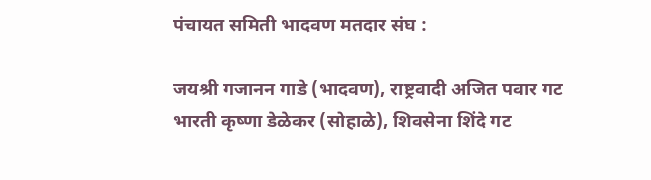पंचायत समिती भादवण मतदार संघ :

जयश्री गजानन गाडे (भादवण), राष्ट्रवादी अजित पवार गट
भारती कृष्णा डेळेकर (सोहाळे), शिवसेना शिंदे गट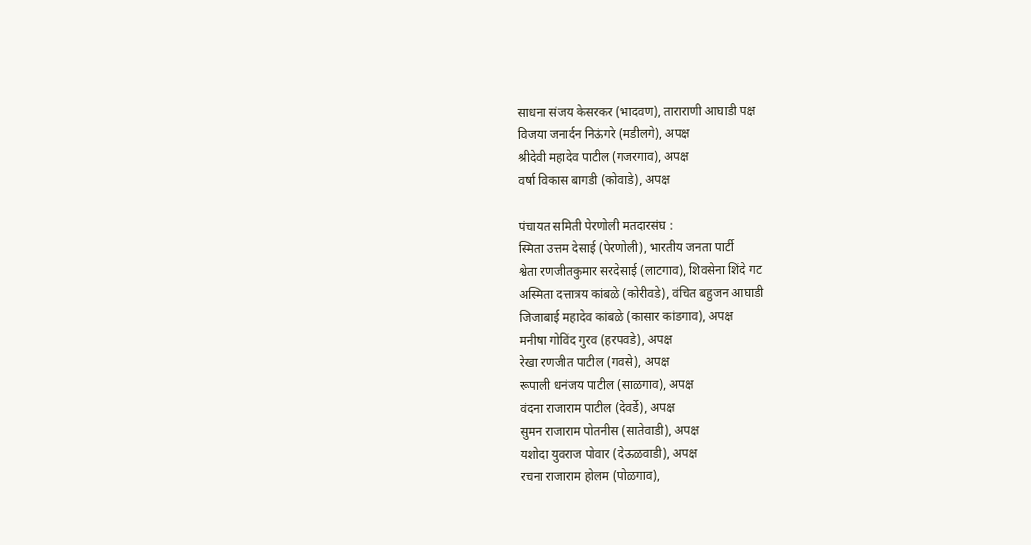साधना संजय केसरकर (भादवण), ताराराणी आघाडी पक्ष
विजया जनार्दन निऊंगरे (मडीलगे), अपक्ष
श्रीदेवी महादेव पाटील (गजरगाव), अपक्ष
वर्षा विकास बागडी (कोवाडे), अपक्ष

पंचायत समिती पेरणोली मतदारसंघ :
स्मिता उत्तम देसाई (पेरणोली), भारतीय जनता पार्टी
श्वेता रणजीतकुमार सरदेसाई (लाटगाव), शिवसेना शिंदे गट
अस्मिता दत्तात्रय कांबळे (कोरीवडे), वंचित बहुजन आघाडी
जिजाबाई महादेव कांबळे (कासार कांडगाव), अपक्ष
मनीषा गोविंद गुरव (हरपवडे), अपक्ष
रेखा रणजीत पाटील (गवसे), अपक्ष
रूपाली धनंजय पाटील (साळगाव), अपक्ष
वंदना राजाराम पाटील (देवर्डे), अपक्ष
सुमन राजाराम पोतनीस (सातेवाडी), अपक्ष
यशोदा युवराज पोवार (देऊळवाडी), अपक्ष
रचना राजाराम होलम (पोळगाव),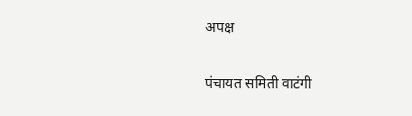अपक्ष

पंचायत समिती वाटंगी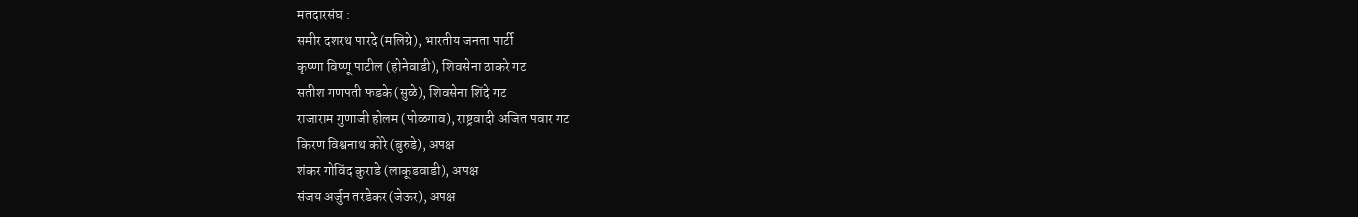मतदारसंघ :
समीर दशरथ पारदे (मलिग्रे), भारतीय जनता पार्टी
कृष्णा विष्णू पाटील (होनेवाडी), शिवसेना ठाकरे गट
सतीश गणपती फडके (सुळे), शिवसेना शिंदे गट
राजाराम गुणाजी होलम (पोळगाव), राष्ट्रवादी अजित पवार गट
किरण विश्वनाथ कोरे (बुरुडे), अपक्ष
शंकर गोविंद कुराडे (लाकूडवाडी), अपक्ष
संजय अर्जुन तरडेकर (जेऊर), अपक्ष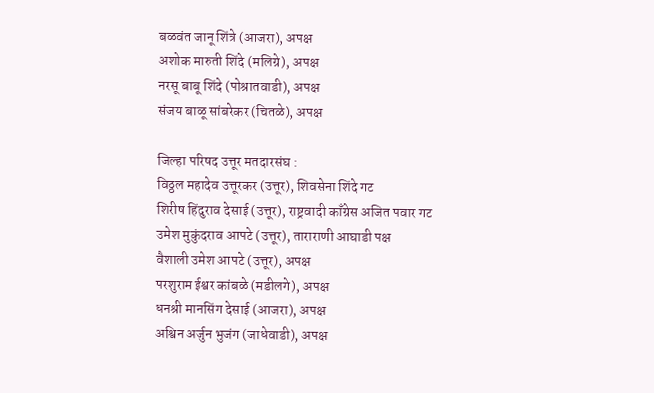बळवंत जानू शिंत्रे (आजरा), अपक्ष
अशोक मारुती शिंदे (मलिग्रे), अपक्ष
नरसू बाबू शिंदे (पोश्रातवाडी), अपक्ष
संजय बाळू सांबरेकर (चितळे), अपक्ष

जिल्हा परिषद उत्तूर मतदारसंघ :
विठ्ठल महादेव उत्तूरकर (उत्तूर), शिवसेना शिंदे गट
शिरीष हिंदुराव देसाई (उत्तूर), राष्ट्रवादी काँग्रेस अजित पवार गट
उमेश मुकुंदराव आपटे (उत्तूर), ताराराणी आघाडी पक्ष
वैशाली उमेश आपटे (उत्तूर), अपक्ष
परशुराम ईश्वर कांबळे (मडीलगे), अपक्ष
धनश्री मानसिंग देसाई (आजरा), अपक्ष
अश्विन अर्जुन भुजंग (जाधेवाडी), अपक्ष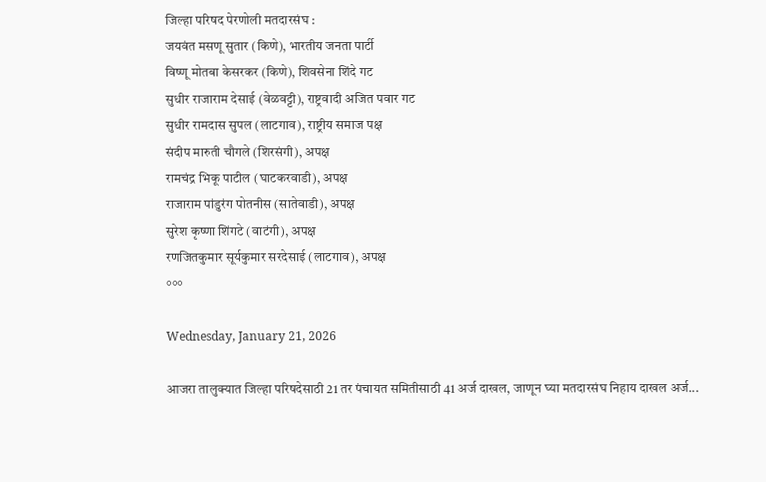जिल्हा परिषद पेरणोली मतदारसंघ :
जयवंत मसणू सुतार (किणे), भारतीय जनता पार्टी
विष्णू मोतबा केसरकर (किणे), शिवसेना शिंदे गट
सुधीर राजाराम देसाई (वेळवट्टी), राष्ट्रवादी अजित पवार गट
सुधीर रामदास सुपल (लाटगाव), राष्ट्रीय समाज पक्ष
संदीप मारुती चौगले (शिरसंगी), अपक्ष
रामचंद्र भिकू पाटील (घाटकरवाडी), अपक्ष
राजाराम पांडुरंग पोतनीस (सातेवाडी), अपक्ष
सुरेश कृष्णा शिंगटे (वाटंगी), अपक्ष
रणजितकुमार सूर्यकुमार सरदेसाई (लाटगाव), अपक्ष
°°°

Wednesday, January 21, 2026

आजरा तालुक्यात जिल्हा परिषदेसाठी 21 तर पंचायत समितीसाठी 41 अर्ज दाखल, जाणून घ्या मतदारसंघ निहाय दाखल अर्ज...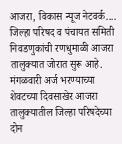आजरा, विकास न्यूज नेटवर्क....
जिल्हा परिषद व पंचायत समिती निवडणुकांची रणधुमाळी आजरा तालुक्यात जोरात सुरू आहे. मंगळवारी अर्ज भरण्याच्या शेवटच्या दिवसाखेर आजरा तालुक्यातील जिल्हा परिषदेच्या दोन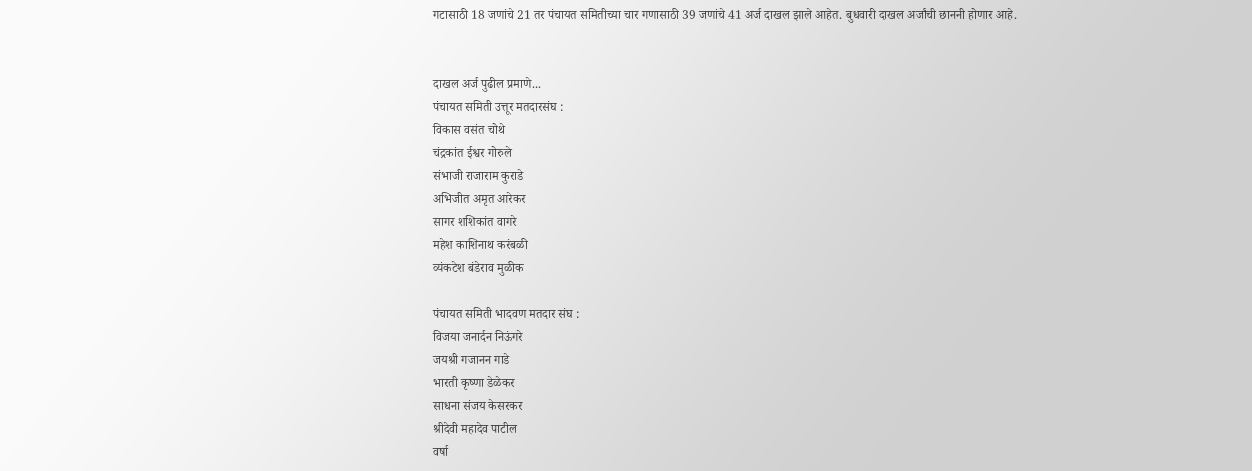गटासाठी 18 जणांचे 21 तर पंचायत समितीच्या चार गणासाठी 39 जणांचे 41 अर्ज दाखल झाले आहेत. बुधवारी दाखल अर्जांची छाननी होणार आहे.


दाखल अर्ज पुढील प्रमाणे...
पंचायत समिती उत्तूर मतदारसंघ :
विकास वसंत चोथे
चंद्रकांत ईश्वर गोरुले
संभाजी राजाराम कुराडे
अभिजीत अमृत आरेकर
सागर शशिकांत वागरे
महेश काशिनाथ करंबळी
व्यंकटेश बंडेराव मुळीक

पंचायत समिती भादवण मतदार संघ :
विजया जनार्दन निऊंगरे
जयश्री गजानन गाडे
भारती कृष्णा डेळेकर
साधना संजय केसरकर
श्रीदेवी महादेव पाटील
वर्षा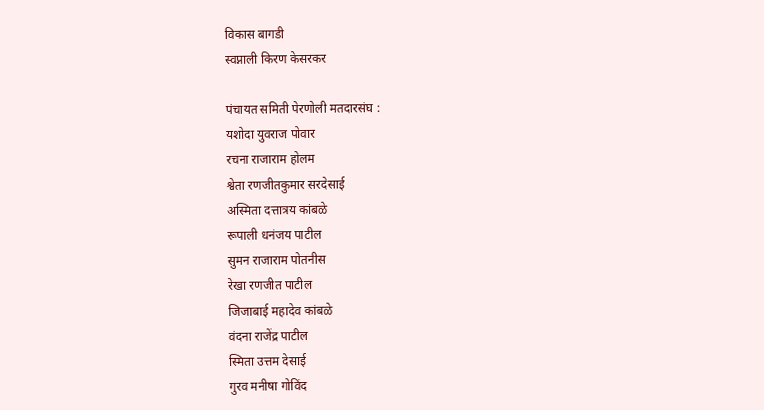विकास बागडी
स्वप्नाली किरण केसरकर

पंचायत समिती पेरणोली मतदारसंघ :
यशोदा युवराज पोवार
रचना राजाराम होलम
श्वेता रणजीतकुमार सरदेसाई
अस्मिता दत्तात्रय कांबळे
रूपाली धनंजय पाटील
सुमन राजाराम पोतनीस
रेखा रणजीत पाटील
जिजाबाई महादेव कांबळे
वंदना राजेंद्र पाटील
स्मिता उत्तम देसाई
गुरव मनीषा गोविंद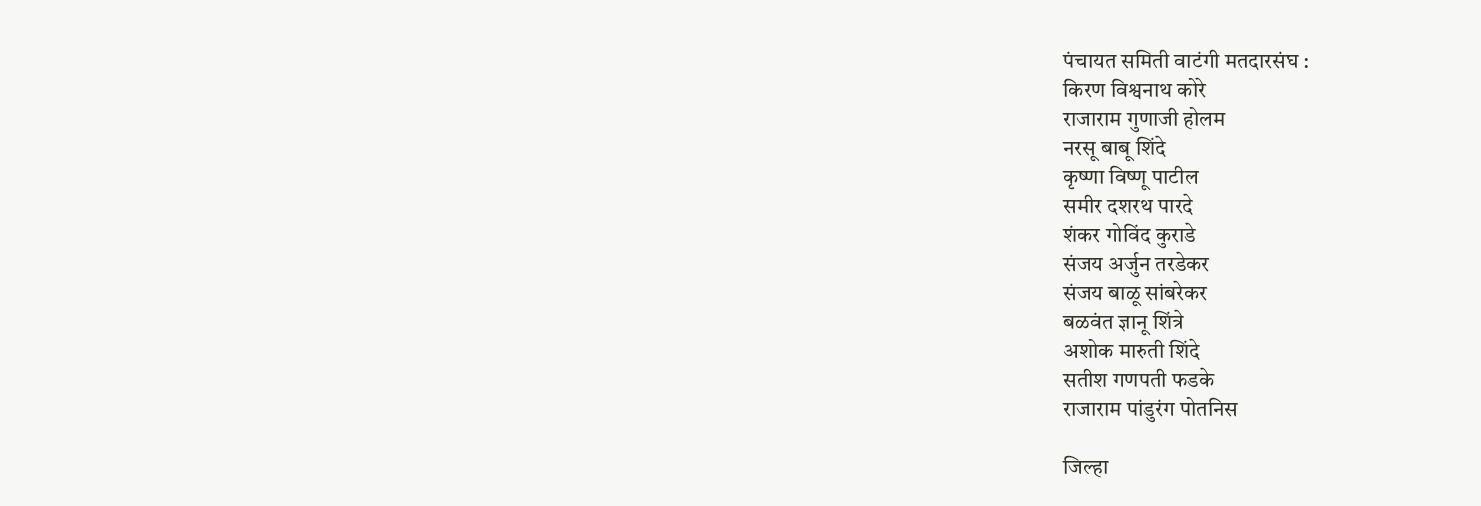पंचायत समिती वाटंगी मतदारसंघ :
किरण विश्वनाथ कोरे
राजाराम गुणाजी होलम
नरसू बाबू शिंदे
कृष्णा विष्णू पाटील
समीर दशरथ पारदे
शंकर गोविंद कुराडे
संजय अर्जुन तरडेकर
संजय बाळू सांबरेकर
बळवंत ज्ञानू शिंत्रे
अशोक मारुती शिंदे
सतीश गणपती फडके
राजाराम पांडुरंग पोतनिस

जिल्हा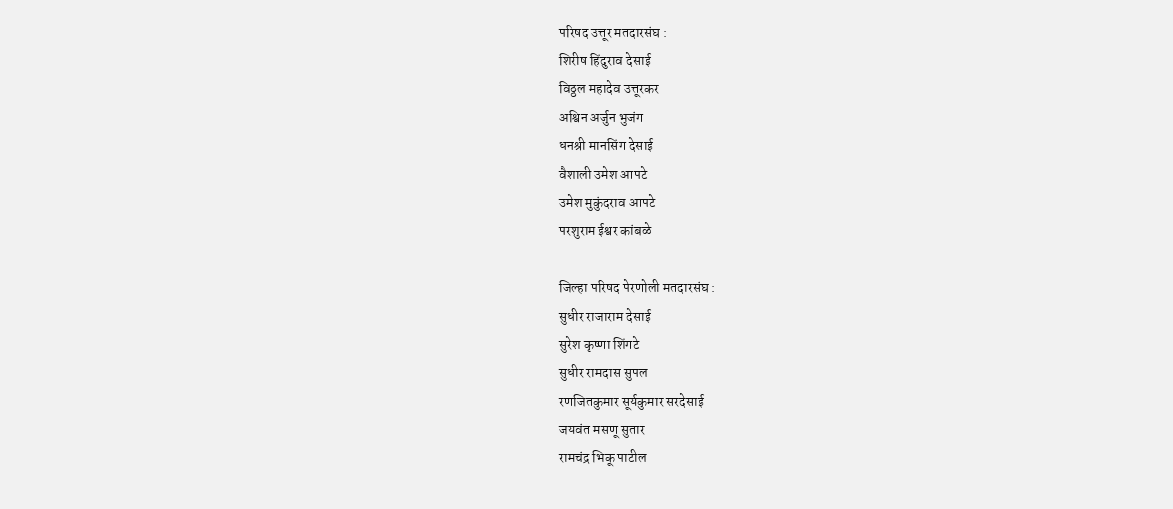परिषद उत्तूर मतदारसंघ :
शिरीष हिंदुराव देसाई
विठ्ठल महादेव उत्तूरकर
अश्विन अर्जुन भुजंग
धनश्री मानसिंग देसाई
वैशाली उमेश आपटे
उमेश मुकुंदराव आपटे
परशुराम ईश्वर कांबळे

जिल्हा परिषद पेरणोली मतदारसंघ :
सुधीर राजाराम देसाई
सुरेश कृष्णा शिंगटे
सुधीर रामदास सुपल
रणजितकुमार सूर्यकुमार सरदेसाई
जयवंत मसणू सुतार
रामचंद्र भिकू पाटील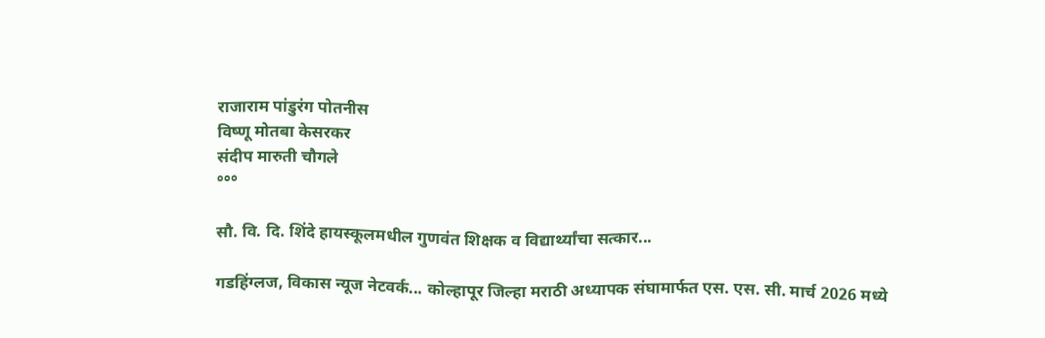राजाराम पांडुरंग पोतनीस
विष्णू मोतबा केसरकर
संदीप मारुती चौगले
°°°

सौ. वि. दि. शिंदे हायस्कूलमधील गुणवंत शिक्षक व विद्यार्थ्यांचा सत्कार...

गडहिंग्लज, विकास न्यूज नेटवर्क... कोल्हापूर जिल्हा मराठी अध्यापक संघामार्फत एस. एस. सी. मार्च 2026 मध्ये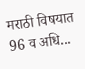मराठी विषयात 96 व अधि...